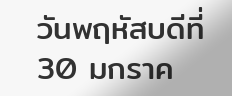วันพฤหัสบดีที่ 30 มกราค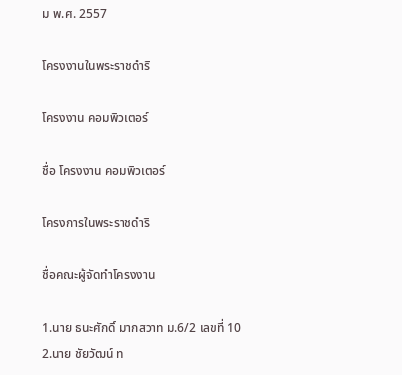ม พ.ศ. 2557

โครงงานในพระราชดำริ

โครงงาน คอมพิวเตอร์

ชื่อ โครงงาน คอมพิวเตอร์

โครงการในพระราชดำริ

ชื่อคณะผู้จัดทำโครงงาน

1.นาย ธนะศักดิ์ มากสวาท ม.6/2 เลขที่ 10
2.นาย ชัยวัฒน์ ท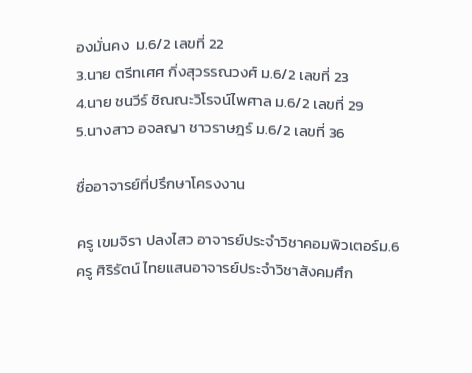องมั่นคง  ม.6/2 เลขที่ 22
3.นาย ตรีทเศศ กิ่งสุวรรณวงศ์ ม.6/2 เลขที่ 23
4.นาย ชนวีร์ ชิณณะวิโรจน์ไพศาล ม.6/2 เลขที่ 29
5.นางสาว อจลญา ชาวราษฎร์ ม.6/2 เลขที่ 36

ชื่ออาจารย์ที่ปรึกษาโครงงาน

ครู เขมจิรา ปลงไสว อาจารย์ประจำวิชาคอมพิวเตอร์ม.6
ครู ศิริรัตน์ ไทยแสนอาจารย์ประจำวิชาสังคมศึก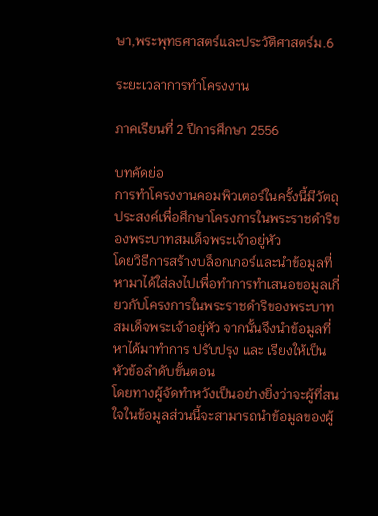ษา,พระพุทธศาสตร์และประวัติศาสตร์ม.6

ระยะเวลาการทำโครงงาน

ภาคเรียนที่ 2 ปีการศึกษา 2556

บทคัดย่อ
การทำโครงงานคอมพิวเตอร์ในครั้งนี้มีวัตถุประสงค์เพื่อศึกษาโครงการในพระราชดำริของพระบาทสมเด็จพระเจ้าอยู่หัว
โดยวิธีการสร้างบล็อกเกอร์และนำข้อมูลที่หามาได้ใส่ลงไปเพื่อทำการทำเสนอขอมูลเกี่ยวกับโครงการในพระราชดำริของพระบาทสมเด็จพระเจ้าอยู่หัว จากนั้นจึงนำข้อมูลที่หาได้มาทำการ ปรับปรุง และ เรียงให้เป็นหัวข้อลำดับขั้นตอน
โดยทางผู้จัดทำหวังเป็นอย่างยิ่งว่าจะผู้ที่สนใจในข้อมูลส่วนนี้จะสามารถนำข้อมูลของผู้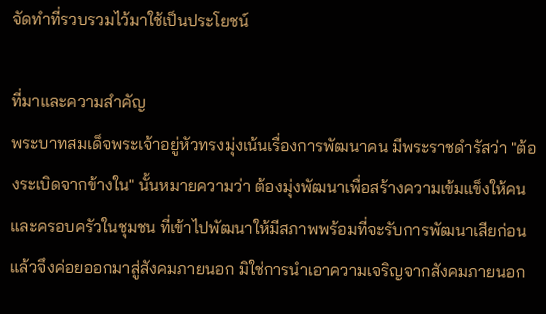จัดทำที่รวบรวมไว้มาใช้เป็นประโยชน์

ที่มาและความสำคัญ
พระบาทสมเด็จพระเจ้าอยู่หัวทรงมุ่งเน้นเรื่องการพัฒนาคน มีพระราชดำรัสว่า "ต้องระเบิดจากข้างใน" นั้นหมายความว่า ต้องมุ่งพัฒนาเพื่อสร้างความเข้มแข็งให้คนและครอบครัวในชุมชน ที่เข้าไปพัฒนาให้มีสภาพพร้อมที่จะรับการพัฒนาเสียก่อน แล้วจึงค่อยออกมาสู่สังคมภายนอก มิใช่การนำเอาความเจริญจากสังคมภายนอก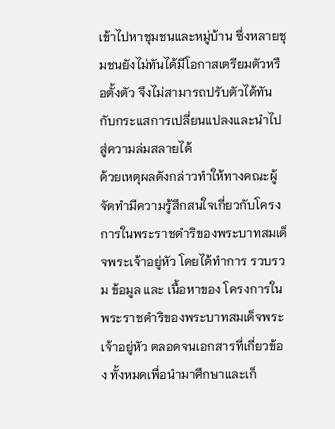เข้าไปหาชุมชนและหมู่บ้าน ซึ่งหลายชุมชนยังไม่ทันได้มีโอกาสเตรียมตัวหรือตั้งตัว จึงไม่สามารถปรับตัวได้ทันกับกระแสการเปลี่ยนแปลงและนำไปสู่ความล่มสลายได้
ด้วยเหตุผลดังกล่าวทำให้ทางคณะผู้จัดทำมีความรู้สึกสนใจเกี่ยวกับโครงการในพระราชดำริของพระบาทสมเด็จพระเจ้าอยู่หัว โดยได้ทำการ รวบรวม ข้อมูล และ เนื้อหาของ โครงการในพระราชดำริของพระบาทสมเด็จพระเจ้าอยู่หัว ตลอดจนเอกสารที่เกี่ยวข้อง ทั้งหมดเพื่อนำมาศึกษาและเก็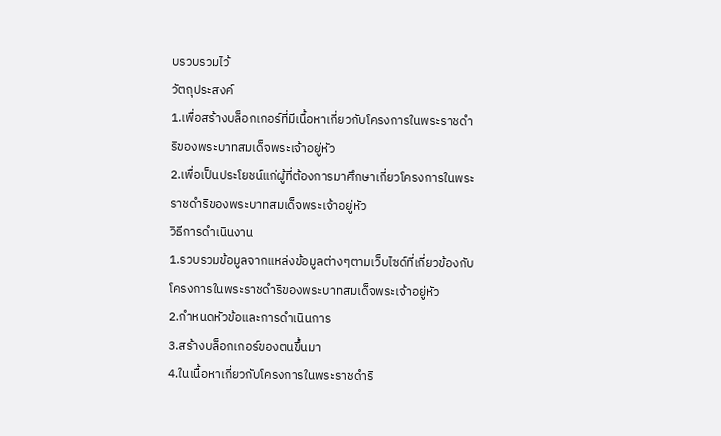บรวบรวมไว้
วัตถุประสงค์
1.เพื่อสร้างบล็อกเกอร์ที่มีเนื้อหาเกี่ยวกับโครงการในพระราชดำริของพระบาทสมเด็จพระเจ้าอยู่หัว
2.เพื่อเป็นประโยชน์แก่ผู้ที่ต้องการมาศึกษาเกี่ยวโครงการในพระราชดำริของพระบาทสมเด็จพระเจ้าอยู่หัว
วิธีการดำเนินงาน
1.รวบรวมข้อมูลจากแหล่งข้อมูลต่างๆตามเว็บไซด์ที่เกี่ยวข้องกับโครงการในพระราชดำริของพระบาทสมเด็จพระเจ้าอยู่หัว
2.กำหนดหัวข้อและการดำเนินการ
3.สร้างบล็อกเกอร์ของตนขึ้นมา
4.ในเนื้อหาเกี่ยวกับโครงการในพระราชดำริ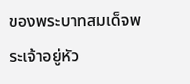ของพระบาทสมเด็จพระเจ้าอยู่หัว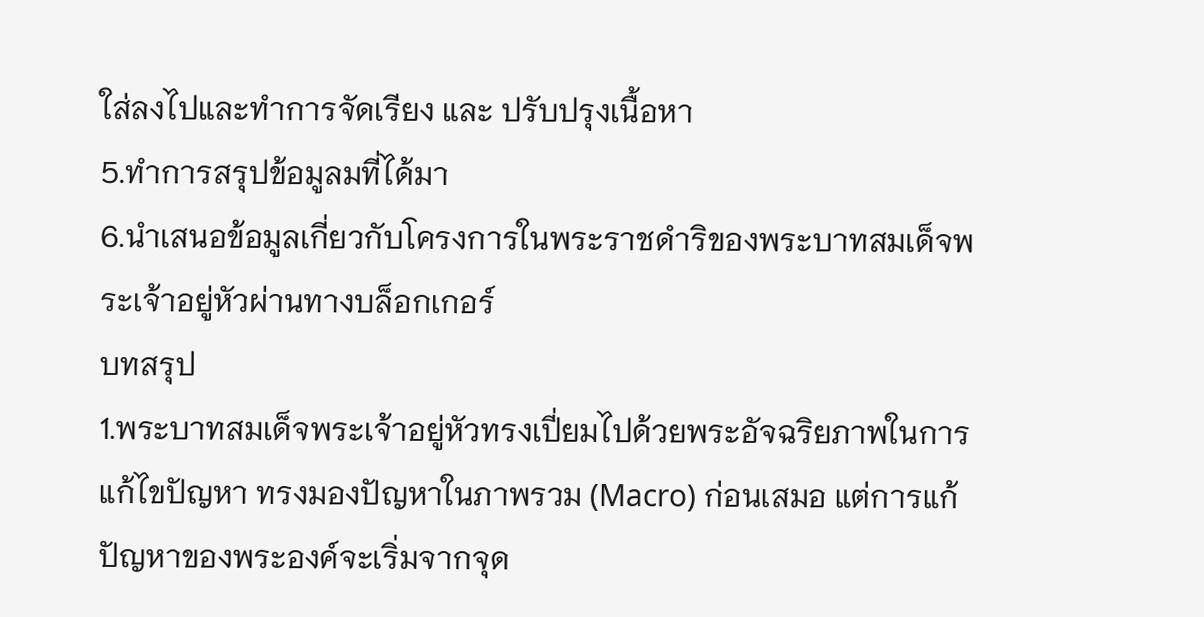ใส่ลงไปและทำการจัดเรียง และ ปรับปรุงเนื้อหา
5.ทำการสรุปข้อมูลมที่ได้มา
6.นำเสนอข้อมูลเกี่ยวกับโครงการในพระราชดำริของพระบาทสมเด็จพระเจ้าอยู่หัวผ่านทางบล็อกเกอร์
บทสรุป
1.พระบาทสมเด็จพระเจ้าอยู่หัวทรงเปี่ยมไปด้วยพระอัจฉริยภาพในการแก้ไขปัญหา ทรงมองปัญหาในภาพรวม (Macro) ก่อนเสมอ แต่การแก้ปัญหาของพระองค์จะเริ่มจากจุด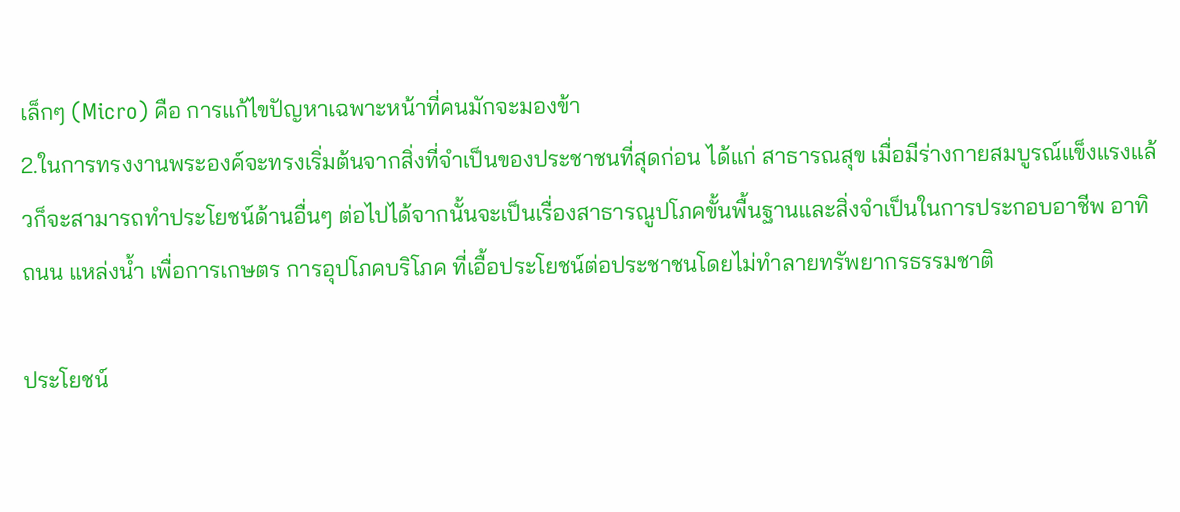เล็กๆ (Micro) คือ การแก้ไขปัญหาเฉพาะหน้าที่คนมักจะมองข้า
2.ในการทรงงานพระองค์จะทรงเริ่มต้นจากสิ่งที่จำเป็นของประชาชนที่สุดก่อน ได้แก่ สาธารณสุข เมื่อมีร่างกายสมบูรณ์แข็งแรงแล้วก็จะสามารถทำประโยชน์ด้านอื่นๆ ต่อไปได้จากนั้นจะเป็นเรื่องสาธารณูปโภคขั้นพื้นฐานและสิ่งจำเป็นในการประกอบอาชีพ อาทิ ถนน แหล่งน้ำ เพื่อการเกษตร การอุปโภคบริโภค ที่เอื้อประโยชน์ต่อประชาชนโดยไม่ทำลายทรัพยากรธรรมชาติ

ประโยชน์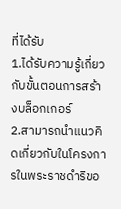ที่ได้รับ
1.ได้รับความรู้เกี่ยวกับขั้นตอนการสร้างบล็อกเกอร์
2.สามารถนำแนวคิดเกี่ยวกับในโครงการในพระราชดำริขอ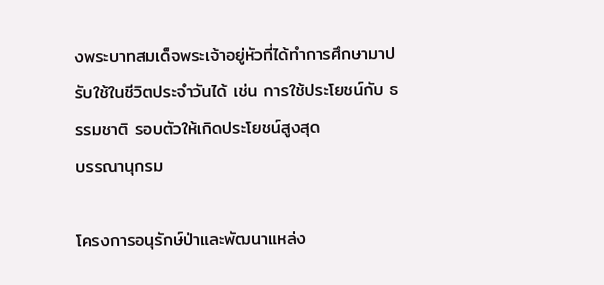งพระบาทสมเด็จพระเจ้าอยู่หัวที่ได้ทำการศึกษามาปรับใช้ในชีวิตประจำวันได้ เช่น การใช้ประโยชน์กับ ธรรมชาติ รอบตัวให้เกิดประโยชน์สูงสุด
บรรณานุกรม

โครงการอนุรักษ์ป่าและพัฒนาแหล่ง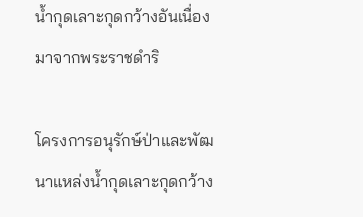น้ำกุดเลาะกุดกว้างอันเนื่องมาจากพระราชดำริ

โครงการอนุรักษ์ป่าและพัฒนาแหล่งน้ำกุดเลาะกุดกว้าง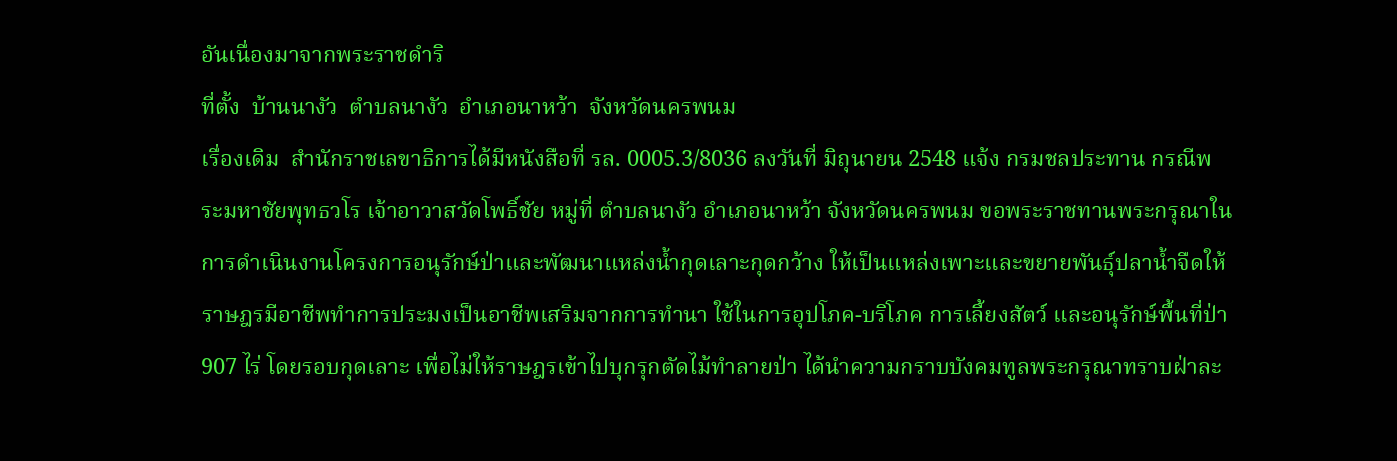อันเนื่องมาจากพระราชดำริ
ที่ตั้ง  บ้านนางัว  ตำบลนางัว  อำเภอนาหว้า  จังหวัดนครพนม
เรื่องเดิม  สำนักราชเลขาธิการได้มีหนังสือที่ รล. 0005.3/8036 ลงวันที่ มิถุนายน 2548 แจ้ง กรมชลประทาน กรณีพระมหาชัยพุทธวโร เจ้าอาวาสวัดโพธิ์ชัย หมู่ที่ ตำบลนางัว อำเภอนาหว้า จังหวัดนครพนม ขอพระราชทานพระกรุณาในการดำเนินงานโครงการอนุรักษ์ป่าและพัฒนาแหล่งน้ำกุดเลาะกุดกว้าง ให้เป็นแหล่งเพาะและขยายพันธุ์ปลาน้ำจืดให้ราษฎรมีอาชีพทำการประมงเป็นอาชีพเสริมจากการทำนา ใช้ในการอุปโภค-บริโภค การเลี้ยงสัตว์ และอนุรักษ์พื้นที่ป่า 907 ไร่ โดยรอบกุดเลาะ เพื่อไม่ให้ราษฎรเข้าไปบุกรุกตัดไม้ทำลายป่า ได้นำความกราบบังคมทูลพระกรุณาทราบฝ่าละ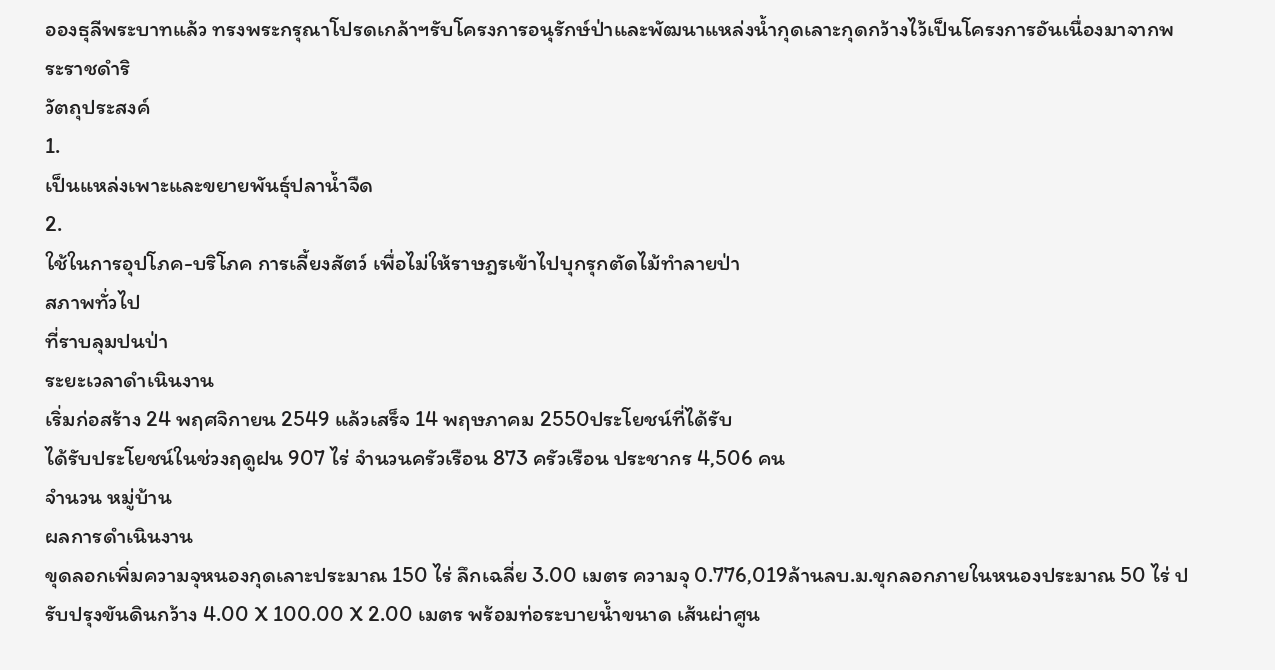อองธุลีพระบาทแล้ว ทรงพระกรุณาโปรดเกล้าฯรับโครงการอนุรักษ์ป่าและพัฒนาแหล่งน้ำกุดเลาะกุดกว้างไว้เป็นโครงการอันเนื่องมาจากพระราชดำริ
วัตถุประสงค์
1.
เป็นแหล่งเพาะและขยายพันธุ์ปลาน้ำจืด
2.
ใช้ในการอุปโภค-บริโภค การเลี้ยงสัตว์ เพื่อไม่ให้ราษฎรเข้าไปบุกรุกตัดไม้ทำลายป่า
สภาพทั่วไป
ที่ราบลุมปนป่า
ระยะเวลาดำเนินงาน
เริ่มก่อสร้าง 24 พฤศจิกายน 2549 แล้วเสร็จ 14 พฤษภาคม 2550ประโยชน์ที่ได้รับ
ได้รับประโยชน์ในช่วงฤดูฝน 907 ไร่ จำนวนครัวเรือน 873 ครัวเรือน ประชากร 4,506 คน
จำนวน หมู่บ้าน
ผลการดำเนินงาน
ขุดลอกเพิ่มความจุหนองกุดเลาะประมาณ 150 ไร่ ลึกเฉลี่ย 3.00 เมตร ความจุ 0.776,019ล้านลบ.ม.ขุกลอกภายในหนองประมาณ 50 ไร่ ปรับปรุงขันดินกว้าง 4.00 X 100.00 X 2.00 เมตร พร้อมท่อระบายน้ำขนาด เส้นผ่าศูน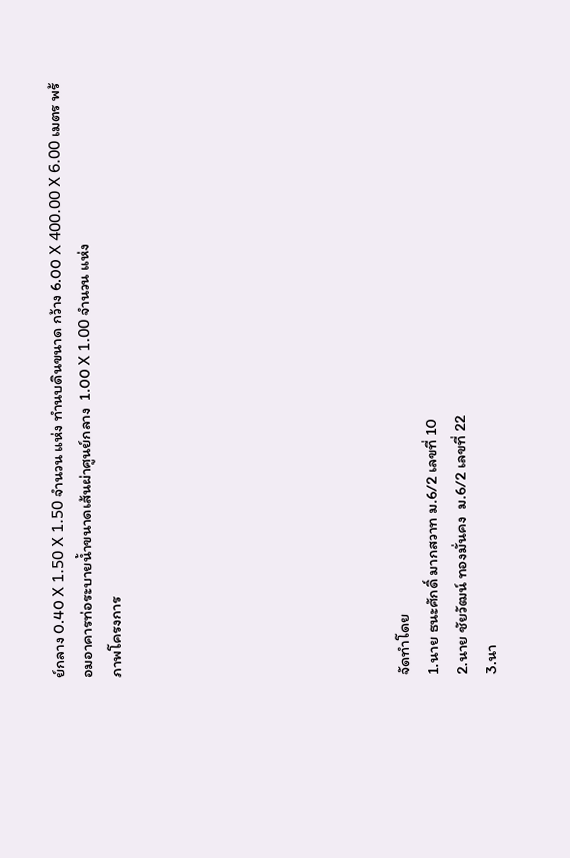ย์กลาง 0.40 X 1.50 X 1.50 จำนวน แห่ง ทำนบดินขนาด กว้าง 6.00 X 400.00 X 6.00 เมตร พร้อมอาคารท่อระบายน้ำขนาดเส้นผ่าศูนย์กลาง  1.00 X 1.00 จำนวน แห่ง
ภาพโครงการ









จัดทำโดย
1.นาย ธนะศักดิ์ มากสวาท ม.6/2 เลขที่ 10
2.นาย ชัยวัฒน์ ทองมั่นคง  ม.6/2 เลขที่ 22
3.นา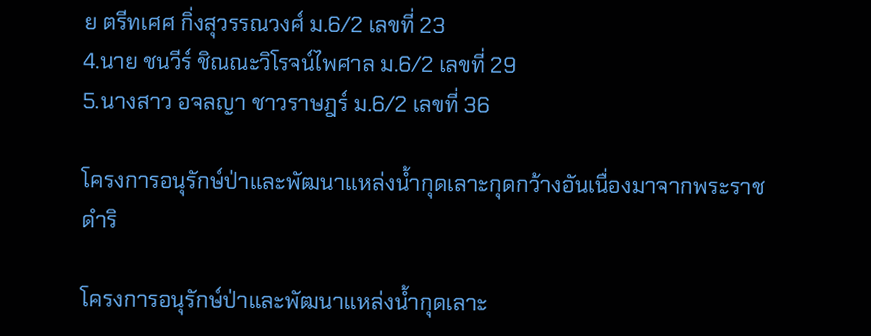ย ตรีทเศศ กิ่งสุวรรณวงศ์ ม.6/2 เลขที่ 23
4.นาย ชนวีร์ ชิณณะวิโรจน์ไพศาล ม.6/2 เลขที่ 29
5.นางสาว อจลญา ชาวราษฎร์ ม.6/2 เลขที่ 36

โครงการอนุรักษ์ป่าและพัฒนาแหล่งน้ำกุดเลาะกุดกว้างอันเนื่องมาจากพระราชดำริ

โครงการอนุรักษ์ป่าและพัฒนาแหล่งน้ำกุดเลาะ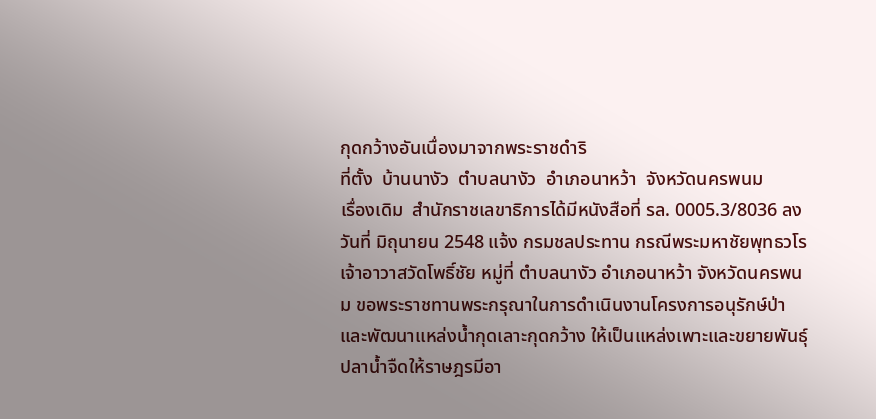กุดกว้างอันเนื่องมาจากพระราชดำริ
ที่ตั้ง  บ้านนางัว  ตำบลนางัว  อำเภอนาหว้า  จังหวัดนครพนม
เรื่องเดิม  สำนักราชเลขาธิการได้มีหนังสือที่ รล. 0005.3/8036 ลงวันที่ มิถุนายน 2548 แจ้ง กรมชลประทาน กรณีพระมหาชัยพุทธวโร เจ้าอาวาสวัดโพธิ์ชัย หมู่ที่ ตำบลนางัว อำเภอนาหว้า จังหวัดนครพนม ขอพระราชทานพระกรุณาในการดำเนินงานโครงการอนุรักษ์ป่าและพัฒนาแหล่งน้ำกุดเลาะกุดกว้าง ให้เป็นแหล่งเพาะและขยายพันธุ์ปลาน้ำจืดให้ราษฎรมีอา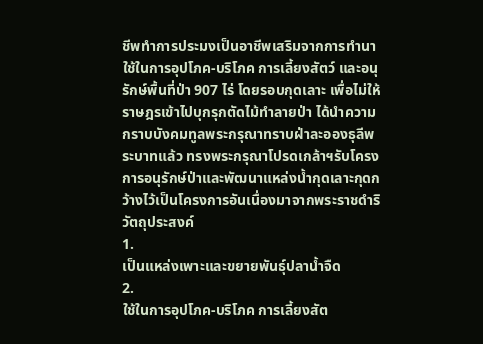ชีพทำการประมงเป็นอาชีพเสริมจากการทำนา ใช้ในการอุปโภค-บริโภค การเลี้ยงสัตว์ และอนุรักษ์พื้นที่ป่า 907 ไร่ โดยรอบกุดเลาะ เพื่อไม่ให้ราษฎรเข้าไปบุกรุกตัดไม้ทำลายป่า ได้นำความกราบบังคมทูลพระกรุณาทราบฝ่าละอองธุลีพระบาทแล้ว ทรงพระกรุณาโปรดเกล้าฯรับโครงการอนุรักษ์ป่าและพัฒนาแหล่งน้ำกุดเลาะกุดกว้างไว้เป็นโครงการอันเนื่องมาจากพระราชดำริ
วัตถุประสงค์
1.
เป็นแหล่งเพาะและขยายพันธุ์ปลาน้ำจืด
2.
ใช้ในการอุปโภค-บริโภค การเลี้ยงสัต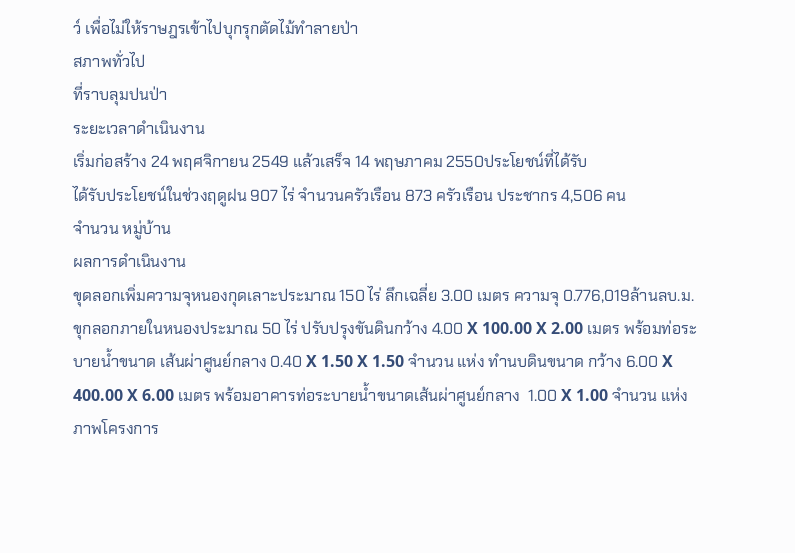ว์ เพื่อไม่ให้ราษฎรเข้าไปบุกรุกตัดไม้ทำลายป่า
สภาพทั่วไป
ที่ราบลุมปนป่า
ระยะเวลาดำเนินงาน
เริ่มก่อสร้าง 24 พฤศจิกายน 2549 แล้วเสร็จ 14 พฤษภาคม 2550ประโยชน์ที่ได้รับ
ได้รับประโยชน์ในช่วงฤดูฝน 907 ไร่ จำนวนครัวเรือน 873 ครัวเรือน ประชากร 4,506 คน
จำนวน หมู่บ้าน
ผลการดำเนินงาน
ขุดลอกเพิ่มความจุหนองกุดเลาะประมาณ 150 ไร่ ลึกเฉลี่ย 3.00 เมตร ความจุ 0.776,019ล้านลบ.ม.ขุกลอกภายในหนองประมาณ 50 ไร่ ปรับปรุงขันดินกว้าง 4.00 X 100.00 X 2.00 เมตร พร้อมท่อระบายน้ำขนาด เส้นผ่าศูนย์กลาง 0.40 X 1.50 X 1.50 จำนวน แห่ง ทำนบดินขนาด กว้าง 6.00 X 400.00 X 6.00 เมตร พร้อมอาคารท่อระบายน้ำขนาดเส้นผ่าศูนย์กลาง  1.00 X 1.00 จำนวน แห่ง
ภาพโครงการ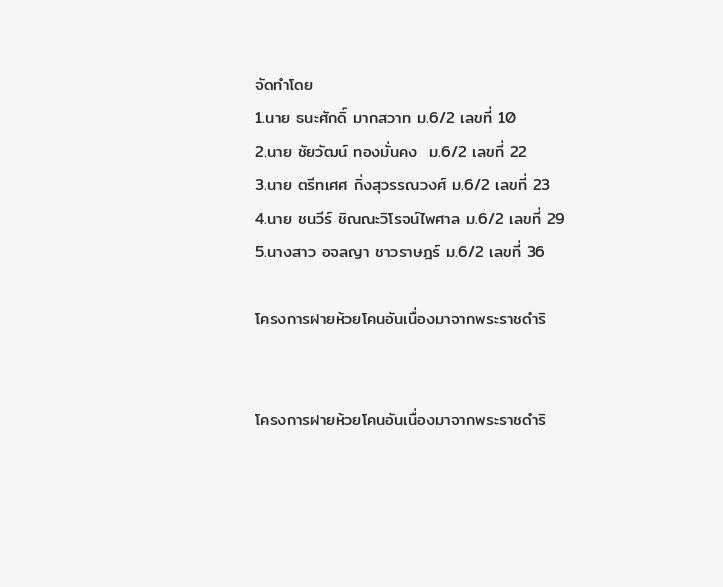จัดทำโดย
1.นาย ธนะศักดิ์ มากสวาท ม.6/2 เลขที่ 10
2.นาย ชัยวัฒน์ ทองมั่นคง  ม.6/2 เลขที่ 22
3.นาย ตรีทเศศ กิ่งสุวรรณวงศ์ ม.6/2 เลขที่ 23
4.นาย ชนวีร์ ชิณณะวิโรจน์ไพศาล ม.6/2 เลขที่ 29
5.นางสาว อจลญา ชาวราษฎร์ ม.6/2 เลขที่ 36

โครงการฝายห้วยโคนอันเนื่องมาจากพระราชดำริ


โครงการฝายห้วยโคนอันเนื่องมาจากพระราชดำริ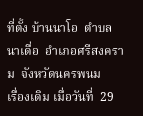ที่ตั้ง บ้านนาโอ  ตำบลนาเดื่อ  อำเภอศรีสงคราม  จังหวัดนครพนม
เรื่องเดิม เมื่อวันที่  29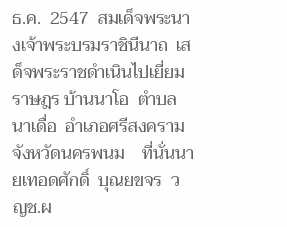ธ.ค.  2547  สมเด็จพระนางเจ้าพระบรมราชินีนาถ  เสด็จพระราชดำเนินไปเยี่ยมราษฎร บ้านนาโอ  ตำบลนาเดื่อ  อำเภอศรีสงคราม  จังหวัดนครพนม    ที่นั่นนายเทอดศักดิ์  บุณยขจร  วญช.ผ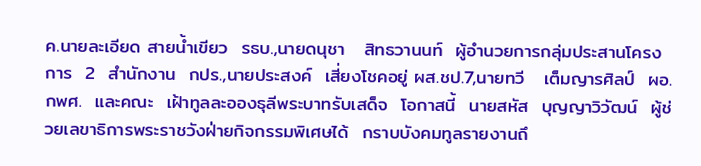ค.นายละเอียด สายน้ำเขียว  รธบ.,นายดนุชา   สิทธวานนท์  ผู้อำนวยการกลุ่มประสานโครงการ  2  สำนักงาน  กปร.,นายประสงค์  เสี่ยงโชคอยู่ ผส.ชป.7,นายทวี   เต็มญารศิลป์  ผอ.กพศ.  และคณะ  เฝ้าทูลละอองธุลีพระบาทรับเสด็จ  โอกาสนี้  นายสหัส  บุญญาวิวัฒน์  ผู้ช่วยเลขาธิการพระราชวังฝ่ายกิจกรรมพิเศษได้  กราบบังคมทูลรายงานถึ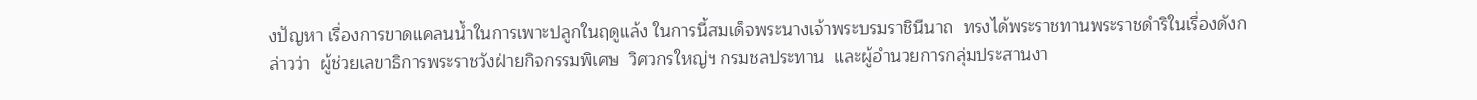งปัญหา เรื่องการขาดแคลนน้ำในการเพาะปลูกในฤดูแล้ง ในการนี้สมเด็จพระนางเจ้าพระบรมราชินีนาถ  ทรงได้พระราชทานพระราชดำริในเรื่องดังกล่าวว่า  ผู้ช่วยเลขาธิการพระราชวังฝ่ายกิจกรรมพิเศษ  วิศวกรใหญ่ฯ กรมชลประทาน  และผู้อำนวยการกลุ่มประสานงา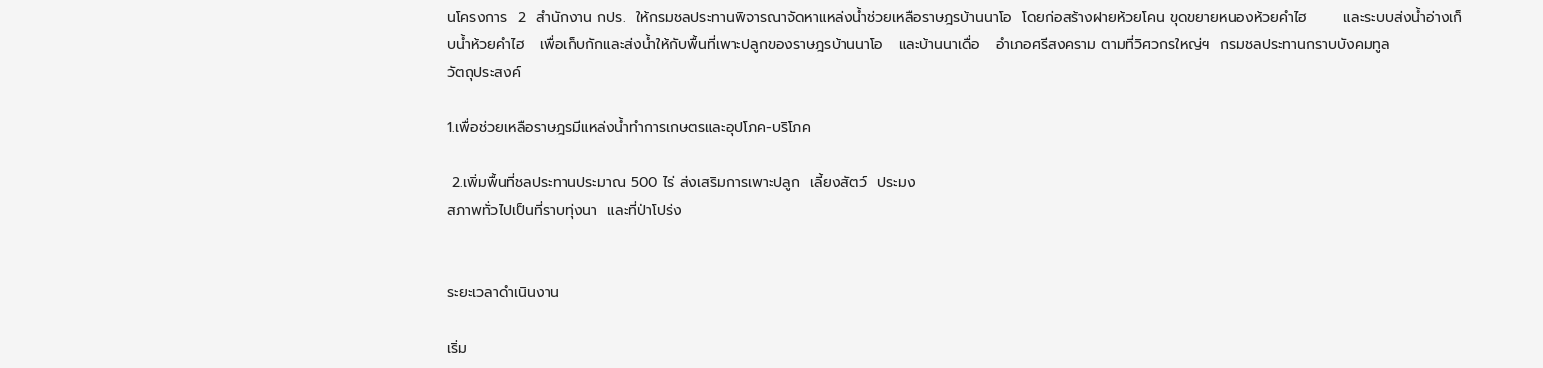นโครงการ  2  สำนักงาน กปร.  ให้กรมชลประทานพิจารณาจัดหาแหล่งน้ำช่วยเหลือราษฎรบ้านนาโอ  โดยก่อสร้างฝายห้วยโคน ขุดขยายหนองห้วยคำไฮ       และระบบส่งน้ำอ่างเก็บน้ำห้วยคำไฮ   เพื่อเก็บกักและส่งน้ำให้กับพื้นที่เพาะปลูกของราษฎรบ้านนาโอ   และบ้านนาเดื่อ   อำเภอศรีสงคราม ตามที่วิศวกรใหญ่ฯ  กรมชลประทานกราบบังคมทูล
วัตถุประสงค์

1.เพื่อช่วยเหลือราษฎรมีแหล่งน้ำทำการเกษตรและอุปโภค-บริโภค

 2.เพิ่มพื้นที่ชลประทานประมาณ 500 ไร่ ส่งเสริมการเพาะปลูก  เลี้ยงสัตว์  ประมง
สภาพทั่วไปเป็นที่ราบทุ่งนา  และที่ป่าโปร่ง


ระยะเวลาดำเนินงาน

เริ่ม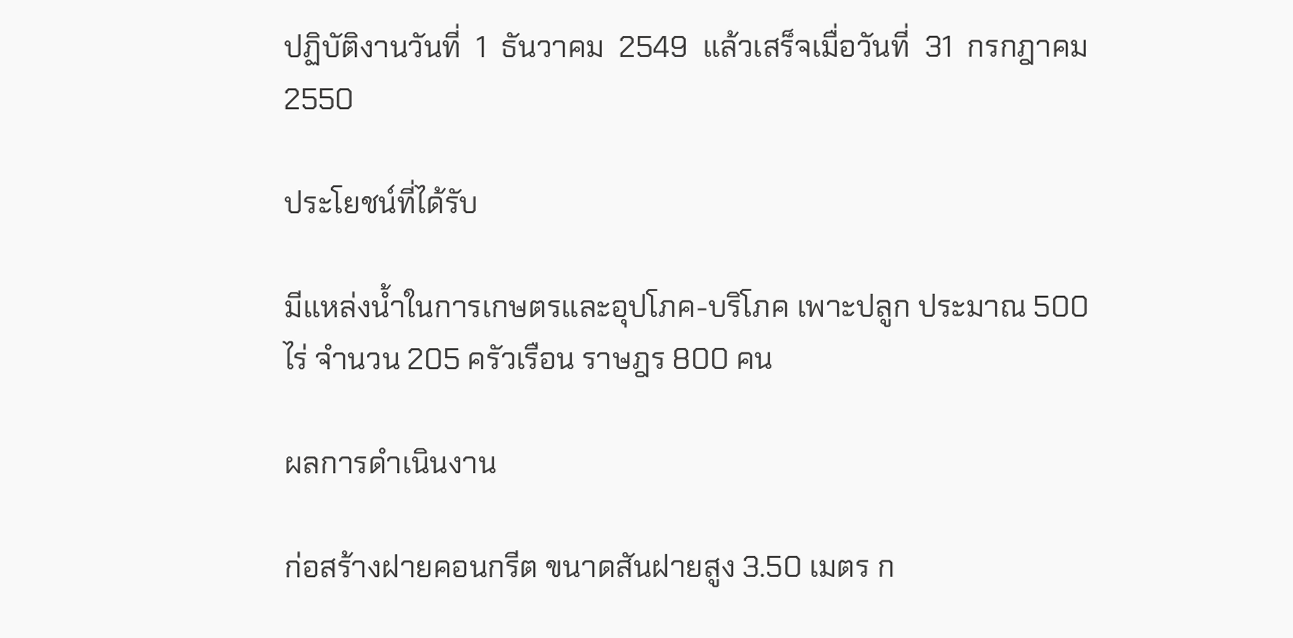ปฏิบัติงานวันที่  1  ธันวาคม  2549  แล้วเสร็จเมื่อวันที่  31  กรกฎาคม  2550

ประโยชน์ที่ได้รับ

มีแหล่งน้ำในการเกษตรและอุปโภค-บริโภค เพาะปลูก ประมาณ 500 ไร่ จำนวน 205 ครัวเรือน ราษฎร 800 คน

ผลการดำเนินงาน

ก่อสร้างฝายคอนกรีต ขนาดสันฝายสูง 3.50 เมตร ก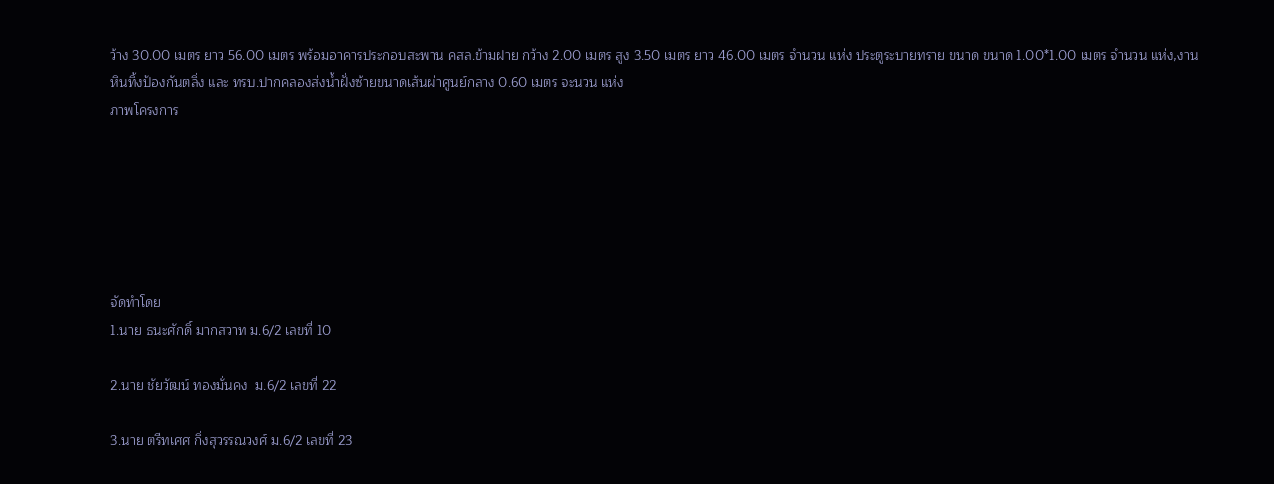ว้าง 30.00 เมตร ยาว 56.00 เมตร พร้อมอาคารประกอบสะพาน คสล.ข้ามฝาย กว้าง 2.00 เมตร สูง 3.50 เมตร ยาว 46.00 เมตร จำนวน แห่ง ประตูระบายทราย ขนาด ขนาด 1.00*1.00 เมตร จำนวน แห่ง,งานหินทิ้งป้องกันตลิ่ง และ ทรบ.ปากคลองส่งน้ำฝั่งซ้ายขนาดเส้นผ่าศูนย์กลาง 0.60 เมตร จะนวน แห่ง
ภาพโครงการ






จัดทำโดย
1.นาย ธนะศักดิ์ มากสวาท ม.6/2 เลขที่ 10

2.นาย ชัยวัฒน์ ทองมั่นคง  ม.6/2 เลขที่ 22

3.นาย ตรีทเศศ กิ่งสุวรรณวงศ์ ม.6/2 เลขที่ 23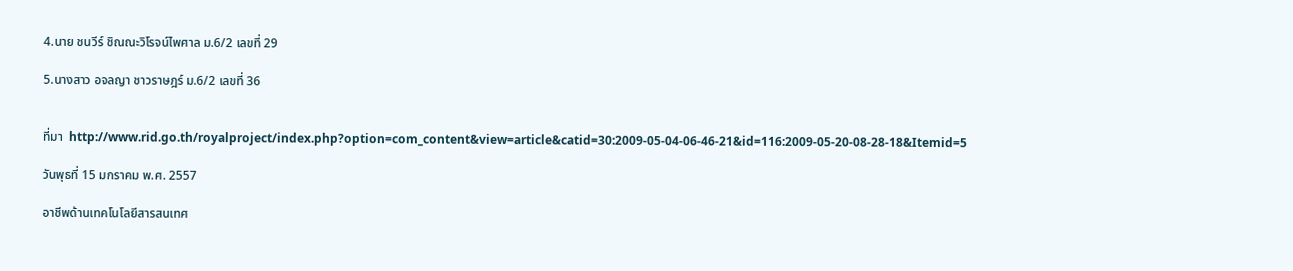4.นาย ชนวีร์ ชิณณะวิโรจน์ไพศาล ม.6/2 เลขที่ 29

5.นางสาว อจลญา ชาวราษฎร์ ม.6/2 เลขที่ 36


ที่มา  http://www.rid.go.th/royalproject/index.php?option=com_content&view=article&catid=30:2009-05-04-06-46-21&id=116:2009-05-20-08-28-18&Itemid=5

วันพุธที่ 15 มกราคม พ.ศ. 2557

อาชีพด้านเทคโนโลยีสารสนเทศ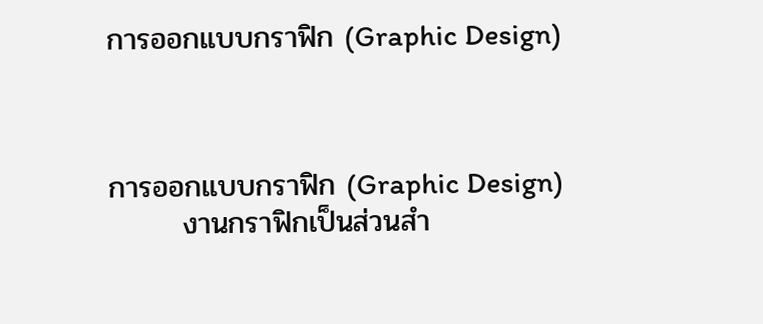การออกแบบกราฟิก (Graphic Design)



การออกแบบกราฟิก (Graphic Design)
       งานกราฟิกเป็นส่วนสำ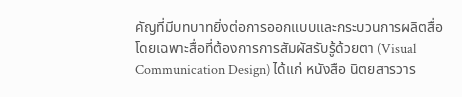คัญที่มีบทบาทยิ่งต่อการออกแบบและกระบวนการผลิตสื่อ โดยเฉพาะสื่อที่ต้องการการสัมผัสรับรู้ด้วยตา (Visual Communication Design) ได้แก่ หนังสือ นิตยสารวาร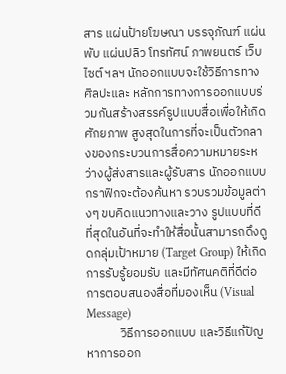สาร แผ่นป้ายโฆษณา บรรจุภัณฑ์ แผ่นพับ แผ่นปลิว โทรทัศน์ ภาพยนตร์ เว็บไซต์ ฯลฯ นักออกแบบจะใช้วิธีการทางศิลปะและ หลักการทางการออกแบบร่วมกันสร้างสรรค์รูปแบบสื่อเพื่อให้เกิดศักยภาพ สูงสุดในการที่จะเป็นตัวกลางของกระบวนการสื่อความหมายระหว่างผู้ส่งสารและผู้รับสาร นักออกแบบกราฟิกจะต้องค้นหา รวบรวมข้อมูลต่างๆ ขบคิดแนวทางและวาง รูปแบบที่ดีที่สุดในอันที่จะทำให้สื่อนั้นสามารถดึงดูดกลุ่มเป้าหมาย (Target Group) ให้เกิดการรับรู้ยอมรับ และมีทัศนคติที่ดีต่อการตอบสนองสื่อที่มองเห็น (Visual Message)
            วิธีการออกแบบ และวิธีแก้ปัญหาการออก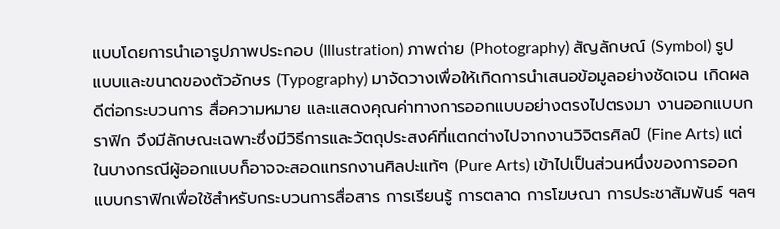แบบโดยการนำเอารูปภาพประกอบ (Illustration) ภาพถ่าย (Photography) สัญลักษณ์ (Symbol) รูปแบบและขนาดของตัวอักษร (Typography) มาจัดวางเพื่อให้เกิดการนำเสนอข้อมูลอย่างชัดเจน เกิดผลดีต่อกระบวนการ สื่อความหมาย และแสดงคุณค่าทางการออกแบบอย่างตรงไปตรงมา งานออกแบบกราฟิก จึงมีลักษณะเฉพาะซึ่งมีวิธีการและวัตถุประสงค์ที่แตกต่างไปจากงานวิจิตรศิลป์ (Fine Arts) แต่ในบางกรณีผู้ออกแบบก็อาจจะสอดแทรกงานศิลปะแท้ๆ (Pure Arts) เข้าไปเป็นส่วนหนึ่งของการออกแบบกราฟิกเพื่อใช้สำหรับกระบวนการสื่อสาร การเรียนรู้ การตลาด การโฆษณา การประชาสัมพันธ์ ฯลฯ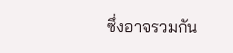ซึ่งอาจรวมกัน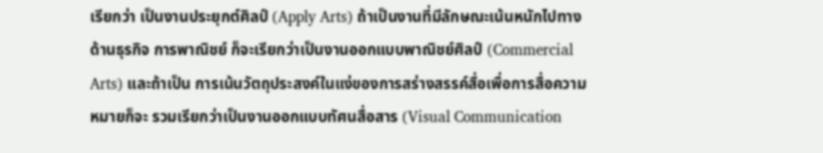เรียกว่า เป็นงานประยุกต์ศิลป์ (Apply Arts) ถ้าเป็นงานที่มีลักษณะเน้นหนักไปทางด้านธุรกิจ การพาณิชย์ ก็จะเรียกว่าเป็นงานออกแบบพาณิชย์ศิลป์ (Commercial Arts) และถ้าเป็น การเน้นวัตถุประสงค์ในแง่ของการสร่างสรรค์สื่อเพื่อการสื่อความหมายก็จะ รวมเรียกว่าเป็นงานออกแบบทัศนสื่อสาร (Visual Communication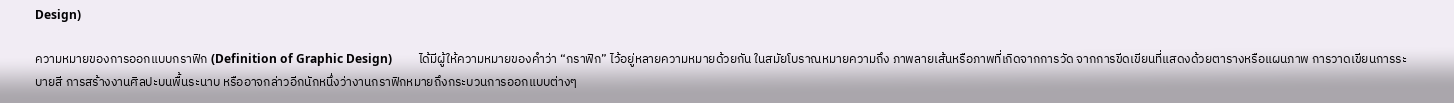Design)

ความหมายของการออกแบบกราฟิก (Definition of Graphic Design)         ได้มีผู้ให้ความหมายของคำว่า “กราฟิก” ไว้อยู่หลายความหมายด้วยกัน ในสมัยโบราณหมายความถึง ภาพลายเส้นหรือภาพที่เกิดจากการวัด จากการขีดเขียนที่แสดงด้วยตารางหรือแผนภาพ การวาดเขียนการระบายสี การสร้างงานศิลปะบนพื้นระนาบ หรืออาจกล่าวอีกนักหนึ่งว่างานกราฟิกหมายถึงกระบวนการออกแบบต่างๆ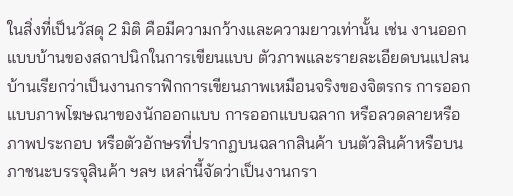ในสิ่งที่เป็นวัสดุ 2 มิติ คือมีความกว้างและความยาวเท่านั้น เช่น งานออกแบบบ้านของสถาปนิกในการเขียนแบบ ตัวภาพและรายละเอียดบนแปลนบ้านเรียกว่าเป็นงานกราฟิกการเขียนภาพเหมือนจริงของจิตรกร การออกแบบภาพโฆษณาของนักออกแบบ การออกแบบฉลาก หรือลวดลายหรือภาพประกอบ หรือตัวอักษรที่ปรากฏบนฉลากสินค้า บนตัวสินค้าหรือบนภาชนะบรรจุสินค้า ฯลฯ เหล่านี้จัดว่าเป็นงานกรา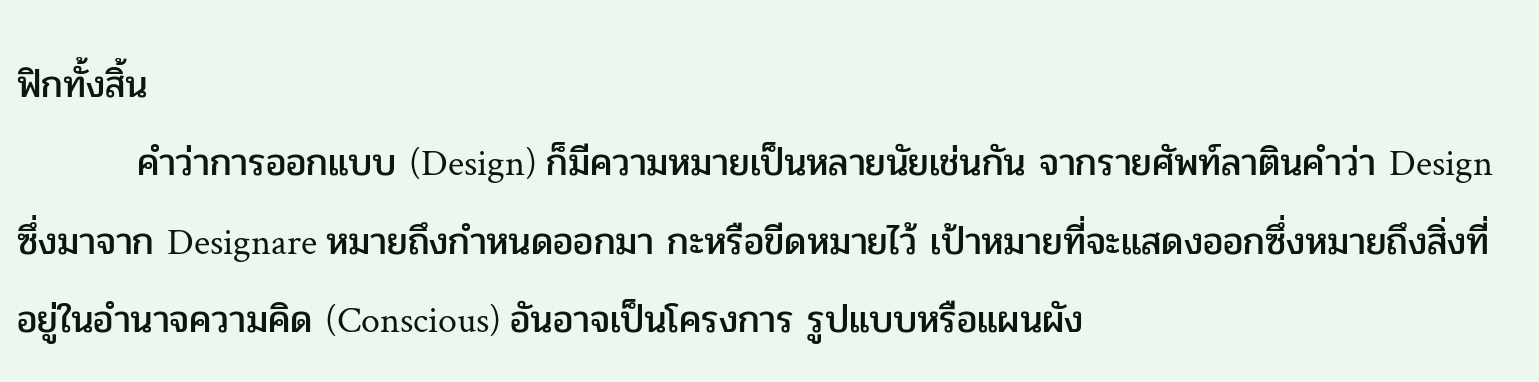ฟิกทั้งสิ้น
         คำว่าการออกแบบ (Design) ก็มีความหมายเป็นหลายนัยเช่นกัน จากรายศัพท์ลาตินคำว่า Design ซึ่งมาจาก Designare หมายถึงกำหนดออกมา กะหรือขีดหมายไว้ เป้าหมายที่จะแสดงออกซึ่งหมายถึงสิ่งที่อยู่ในอำนาจความคิด (Conscious) อันอาจเป็นโครงการ รูปแบบหรือแผนผัง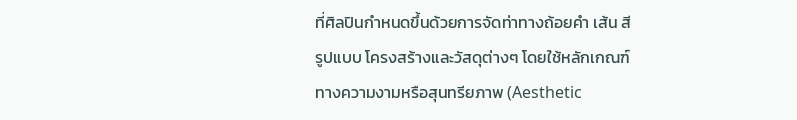ที่ศิลปินกำหนดขึ้นด้วยการจัดท่าทางถ้อยคำ เส้น สี รูปแบบ โครงสร้างและวัสดุต่างๆ โดยใช้หลักเกณฑ์ทางความงามหรือสุนทรียภาพ (Aesthetic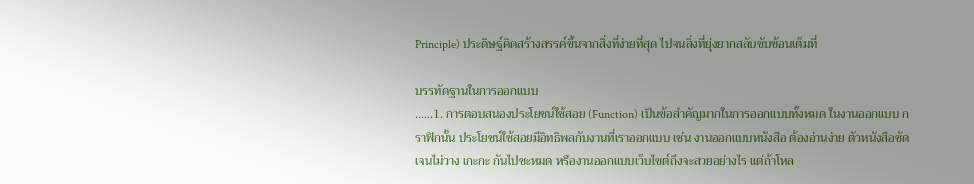Principle) ประดิษฐ์คิดสร้างสรรค์ขึ้นจากสิ่งที่ง่ายที่สุด ไปจนสิ่งที่ยุ่งยากสลับซับซ้อนเต็มที่

บรรทัดฐานในการออกแบบ
......1. การตอบสนองประโยชน์ใช้สอย (Function) เป็นข้อสำคัญมากในการออกแบบทั้งหมด ในงานออกแบบ กราฟิกนั้น ประโยชน์ใช้สอยมีอิทธิพลกับงานที่เราออกแบบ เช่น งานออกแบบหนังสือ ต้องอ่านง่าย ตัวหนังสือชัดเจนไม่วาง เกะกะ กันไปซะหมด หรืองานออกแบบเว็บไซต์ถึงจะสวยอย่างไร แต่ถ้าโหล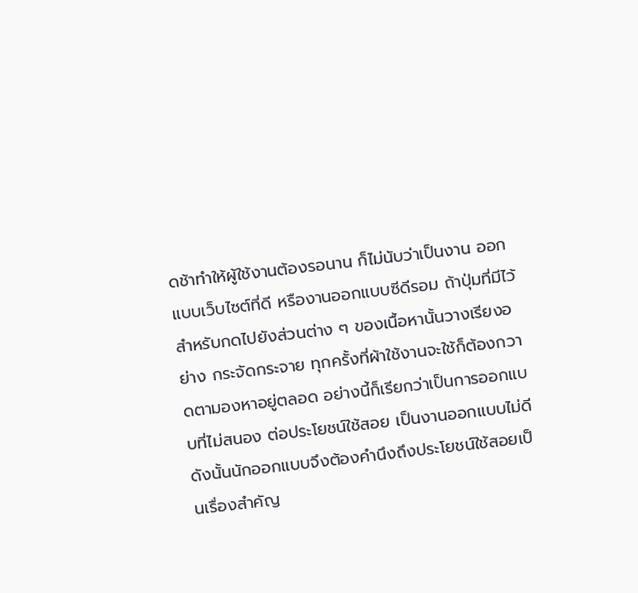ดช้าทำให้ผู้ใช้งานต้องรอนาน ก็ไม่นับว่าเป็นงาน ออกแบบเว็บไซต์ที่ดี หรืองานออกแบบซีดีรอม ถ้าปุ่มที่มีไว้สำหรับกดไปยังส่วนต่าง ๆ ของเนื้อหานั้นวางเรียงอย่าง กระจัดกระจาย ทุกครั้งที่ผ้าใช้งานจะใช้ก็ต้องกวาดตามองหาอยู่ตลอด อย่างนี้ก็เรียกว่าเป็นการออกแบบที่ไม่สนอง ต่อประโยชน์ใช้สอย เป็นงานออกแบบไม่ดี ดังนั้นนักออกแบบจึงต้องคำนึงถึงประโยชน์ใช้สอยเป็นเรื่องสำคัญ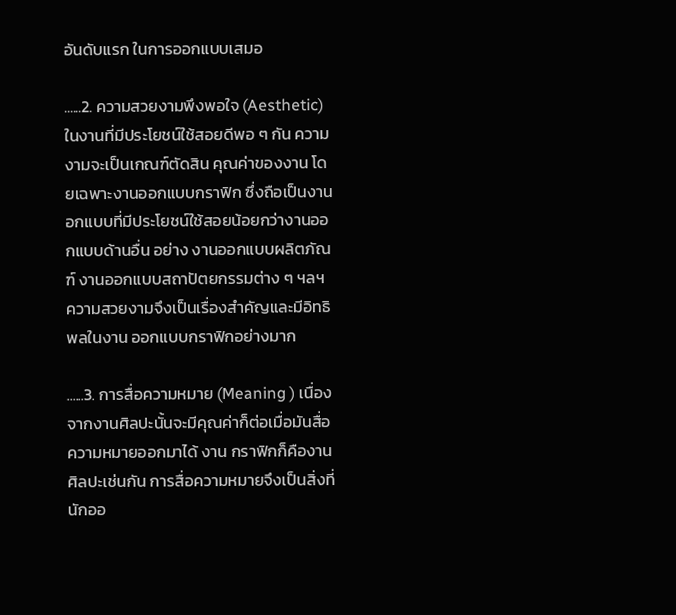อันดับแรก ในการออกแบบเสมอ

......2. ความสวยงามพึงพอใจ (Aesthetic) ในงานที่มีประโยชน์ใช้สอยดีพอ ๆ กัน ความงามจะเป็นเกณฑ์ตัดสิน คุณค่าของงาน โดยเฉพาะงานออกแบบกราฟิก ซึ่งถือเป็นงานอกแบบที่มีประโยชน์ใช้สอยน้อยกว่างานออกแบบด้านอื่น อย่าง งานออกแบบผลิตภัณฑ์ งานออกแบบสถาปัตยกรรมต่าง ๆ ฯลฯ ความสวยงามจึงเป็นเรื่องสำคัญและมีอิทธิพลในงาน ออกแบบกราฟิกอย่างมาก

......3. การสื่อความหมาย (Meaning ) เนื่องจากงานศิลปะนั้นจะมีคุณค่าก็ต่อเมื่อมันสื่อความหมายออกมาได้ งาน กราฟิกก็คืองานศิลปะเช่นกัน การสื่อความหมายจึงเป็นสิ่งที่นักออ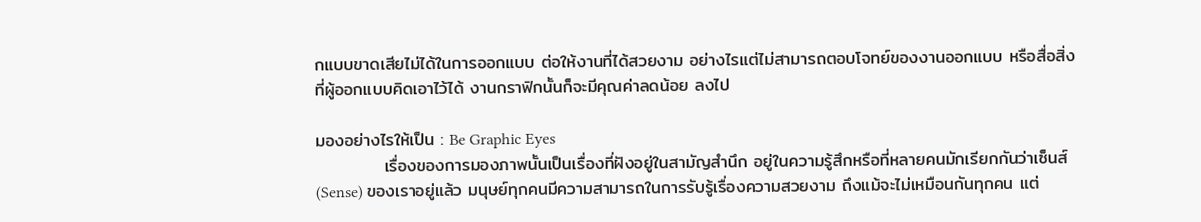กแบบขาดเสียไม่ได้ในการออกแบบ ต่อให้งานที่ได้สวยงาม อย่างไรแต่ไม่สามารถตอบโจทย์ของงานออกแบบ หรือสื่อสิ่งที่ผู้ออกแบบคิดเอาไว้ได้ งานกราฟิกนั้นก็จะมีคุณค่าลดน้อย ลงไป

มองอย่างไรให้เป็น : Be Graphic Eyes
           เรื่องของการมองภาพนั้นเป็นเรื่องที่ฝังอยู่ในสามัญสำนึก อยู่ในความรู้สึกหรือที่หลายคนมักเรียกกันว่าเซ็นส์ (Sense) ของเราอยู่แล้ว มนุษย์ทุกคนมีความสามารถในการรับรู้เรื่องความสวยงาม ถึงแม้จะไม่เหมือนกันทุกคน แต่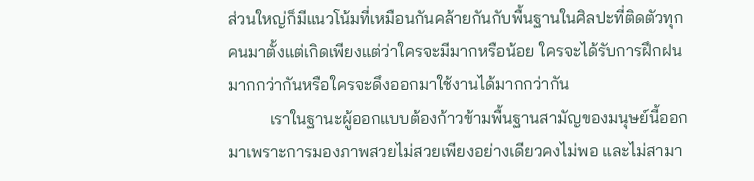ส่วนใหญ่ก็มีแนวโน้มที่เหมือนกันคล้ายกันกับพื้นฐานในศิลปะที่ติดตัวทุกคนมาตั้งแต่เกิดเพียงแต่ว่าใครจะมีมากหรือน้อย ใครจะได้รับการฝึกฝนมากกว่ากันหรือใครจะดึงออกมาใช้งานได้มากกว่ากัน
          เราในฐานะผู้ออกแบบต้องก้าวข้ามพื้นฐานสามัญของมนุษย์นี้ออกมาเพราะการมองภาพสวยไม่สวยเพียงอย่างเดียวคงไม่พอ และไม่สามา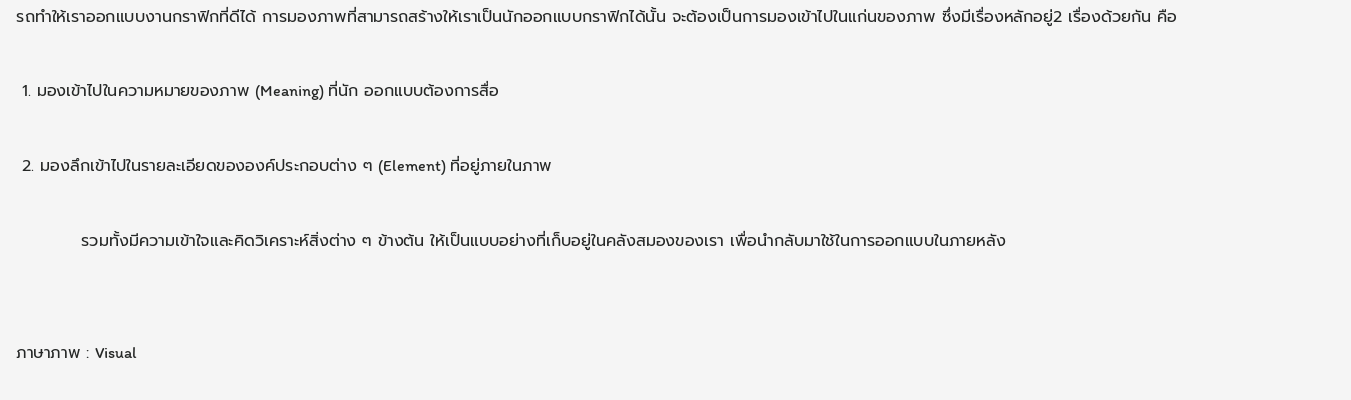รถทำให้เราออกแบบงานกราฟิกที่ดีได้ การมองภาพที่สามารถสร้างให้เราเป็นนักออกแบบกราฟิกได้นั้น จะต้องเป็นการมองเข้าไปในแก่นของภาพ ซึ่งมีเรื่องหลักอยู่2 เรื่องด้วยกัน คือ

 1. มองเข้าไปในความหมายของภาพ (Meaning) ที่นัก ออกแบบต้องการสื่อ

 2. มองลึกเข้าไปในรายละเอียดขององค์ประกอบต่าง ๆ (Element) ที่อยู่ภายในภาพ

           รวมทั้งมีความเข้าใจและคิดวิเคราะห์สิ่งต่าง ๆ ข้างต้น ให้เป็นแบบอย่างที่เก็บอยู่ในคลังสมองของเรา เพื่อนำกลับมาใช้ในการออกแบบในภายหลัง


ภาษาภาพ : Visual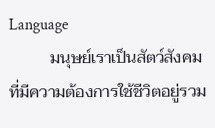Language
          มนุษย์เราเป็นสัตว์สังคมที่มีความต้องการใช้ชีวิตอยู่รวม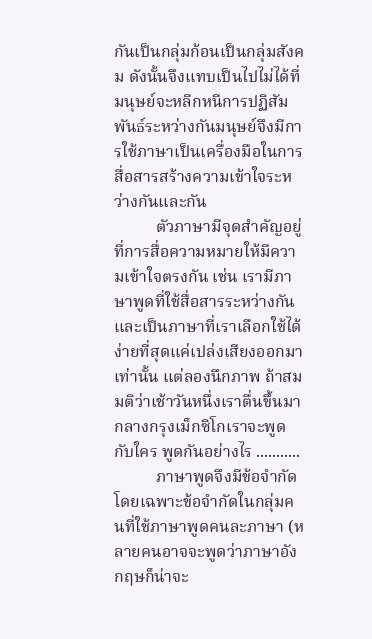กันเป็นกลุ่มก้อนเป็นกลุ่มสังคม ดังนั้นจึงแทบเป็นไปไม่ได้ที่มนุษย์จะหลีกหนีการปฏิสัมพันธ์ระหว่างกันมนุษย์จึงมีการใช้ภาษาเป็นเครื่องมือในการสื่อสารสร้างความเข้าใจระหว่างกันและกัน
          ตัวภาษามีจุดสำคัญอยู่ที่การสื่อความหมายให้มีความเข้าใจตรงกัน เช่น เรามีภาษาพูดที่ใช้สื่อสารระหว่างกัน และเป็นภาษาที่เราเลือกใช้ได้ง่ายที่สุดแค่เปล่งเสียงออกมาเท่านั้น แต่ลองนึกภาพ ถ้าสมมติว่าเช้าวันหนึ่งเราตื่นขึ้นมากลางกรุงเม็กซิโกเราจะพูดกับใคร พูดกันอย่างไร ...........
          ภาษาพูดจึงมีข้อจำกัด โดยเฉพาะข้อจำกัดในกลุ่มคนที่ใช้ภาษาพูดคนละภาษา (หลายคนอาจจะพูดว่าภาษาอังกฤษก็น่าจะ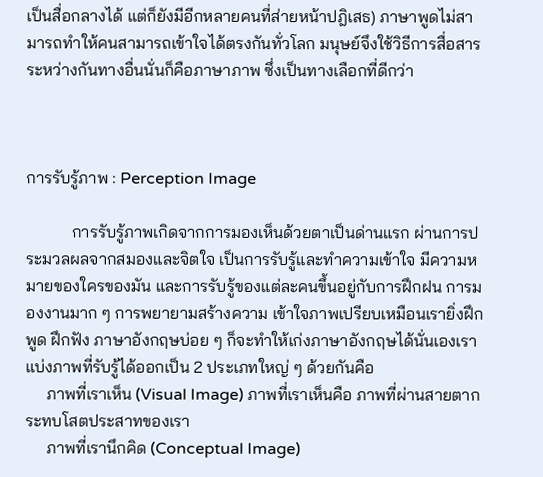เป็นสื่อกลางได้ แต่ก็ยังมีอีกหลายคนที่ส่ายหน้าปฎิเสธ) ภาษาพูดไม่สามารถทำให้คนสามารถเข้าใจได้ตรงกันทั่วโลก มนุษย์จึงใช้วิธีการสื่อสารระหว่างกันทางอื่นนั่นก็คือภาษาภาพ ซึ่งเป็นทางเลือกที่ดีกว่า



การรับรู้ภาพ : Perception Image

           การรับรู้ภาพเกิดจากการมองเห็นด้วยตาเป็นด่านแรก ผ่านการประมวลผลจากสมองและจิตใจ เป็นการรับรู้และทำความเข้าใจ มีความหมายของใครของมัน และการรับรู้ของแต่ละคนขึ้นอยู่กับการฝึกฝน การมองงานมาก ๆ การพยายามสร้างความ เข้าใจภาพเปรียบเหมือนเรายิ่งฝึกพูด ฝึกฟัง ภาษาอังกฤษบ่อย ๆ ก็จะทำให้เก่งภาษาอังกฤษได้นั่นเองเราแบ่งภาพที่รับรู้ได้ออกเป็น 2 ประเภทใหญ่ ๆ ด้วยกันคือ
     ภาพที่เราเห็น (Visual Image) ภาพที่เราเห็นคือ ภาพที่ผ่านสายตากระทบโสตประสาทของเรา
     ภาพที่เรานึกคิด (Conceptual Image)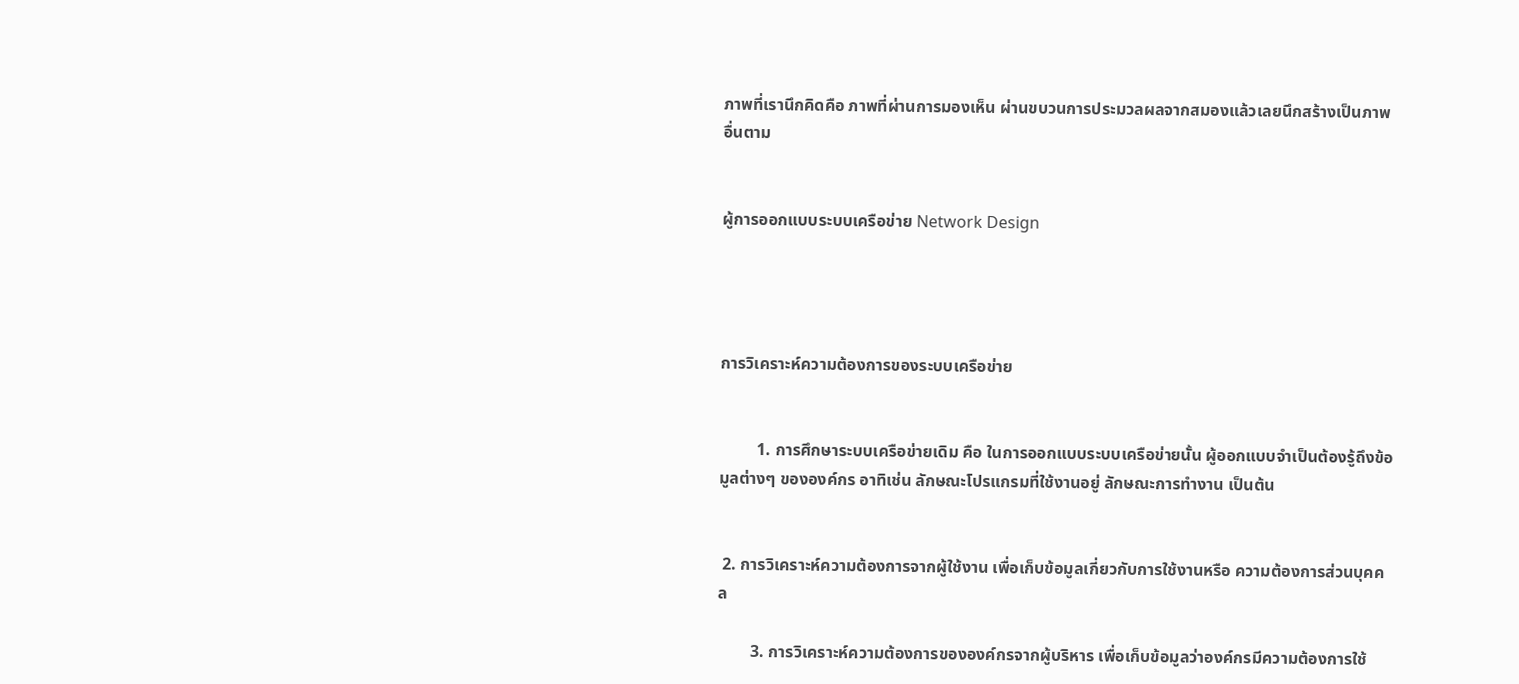ภาพที่เรานึกคิดคือ ภาพที่ผ่านการมองเห็น ผ่านขบวนการประมวลผลจากสมองแล้วเลยนึกสร้างเป็นภาพอื่นตาม


ผู้การออกแบบระบบเครือข่าย Network Design




การวิเคราะห์ความต้องการของระบบเครือข่าย


         1. การศึกษาระบบเครือข่ายเดิม คือ ในการออกแบบระบบเครือข่ายนั้น ผู้ออกแบบจำเป็นต้องรู้ถึงข้อมูลต่างๆ ขององค์กร อาทิเช่น ลักษณะโปรแกรมที่ใช้งานอยู่ ลักษณะการทำงาน เป็นต้น


 2. การวิเคราะห์ความต้องการจากผู้ใช้งาน เพื่อเก็บข้อมูลเกี่ยวกับการใช้งานหรือ ความต้องการส่วนบุคคล

        3. การวิเคราะห์ความต้องการขององค์กรจากผู้บริหาร เพื่อเก็บข้อมูลว่าองค์กรมีความต้องการใช้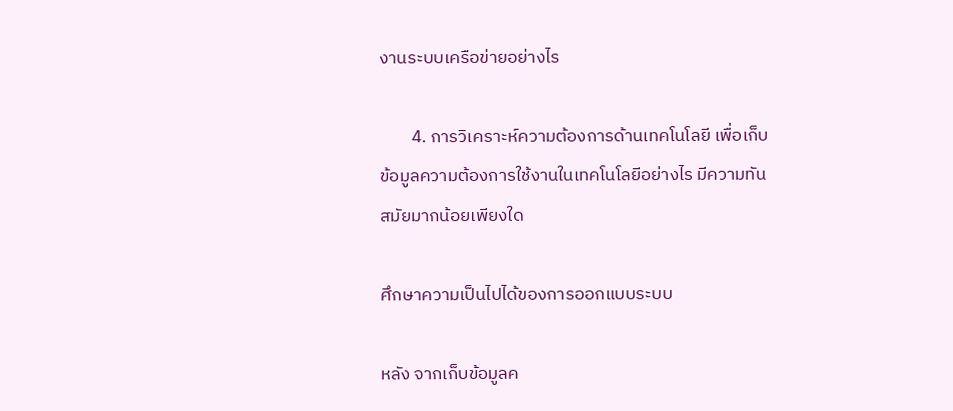งานระบบเครือข่ายอย่างไร

        4. การวิเคราะห์ความต้องการด้านเทคโนโลยี เพื่อเก็บข้อมูลความต้องการใช้งานในเทคโนโลยีอย่างไร มีความทันสมัยมากน้อยเพียงใด

ศึกษาความเป็นไปได้ของการออกแบบระบบ

หลัง จากเก็บข้อมูลค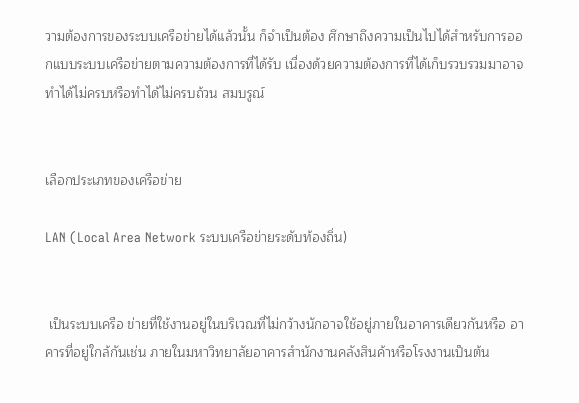วามต้องการของระบบเครือข่ายได้แล้วนั้น ก็จำเป็นต้อง ศึกษาถึงความเป็นไปได้สำหรับการออกแบบระบบเครือข่ายตามความต้องการที่ได้รับ เนื่องด้วยความต้องการที่ได้เก็บรวบรวมมาอาจทำได้ไม่ครบหรือทำได้ไม่ครบถ้วน สมบรูณ์


เลือกประเภทของเครือข่าย

LAN (Local Area Network ระบบเครือข่ายระดับท้องถิ่น)


 เป็นระบบเครือ ข่ายที่ใช้งานอยู่ในบริเวณที่ไม่กว้างนักอาจใช้อยู่ภายในอาคารเดียวกันหรือ อาคารที่อยู่ใกล้กันเช่น ภายในมหาวิทยาลัยอาคารสำนักงานคลังสินค้าหรือโรงงานเป็นต้น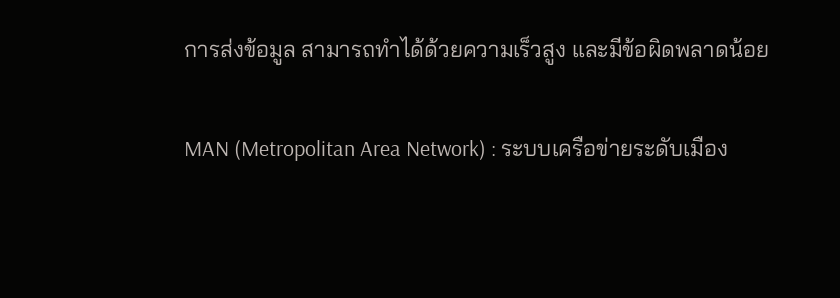การส่งข้อมูล สามารถทำได้ด้วยความเร็วสูง และมีข้อผิดพลาดน้อย

MAN (Metropolitan Area Network) : ระบบเครือข่ายระดับเมือง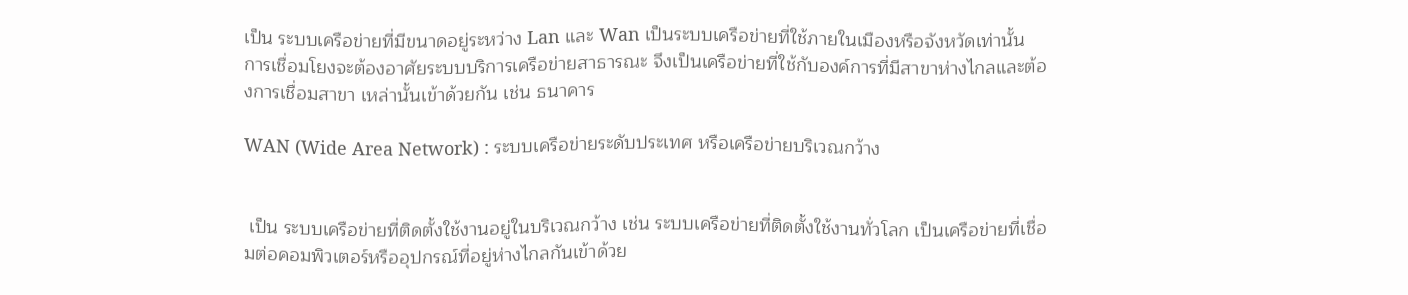เป็น ระบบเครือข่ายที่มีขนาดอยู่ระหว่าง Lan และ Wan เป็นระบบเครือข่ายที่ใช้ภายในเมืองหรือจังหวัดเท่านั้น การเชื่อมโยงจะต้องอาศัยระบบบริการเครือข่ายสาธารณะ จึงเป็นเครือข่ายที่ใช้กับองค์การที่มีสาขาห่างไกลและต้องการเชื่อมสาขา เหล่านั้นเข้าด้วยกัน เช่น ธนาคาร

WAN (Wide Area Network) : ระบบเครือข่ายระดับประเทศ หรือเครือข่ายบริเวณกว้าง


 เป็น ระบบเครือข่ายที่ติดตั้งใช้งานอยู่ในบริเวณกว้าง เช่น ระบบเครือข่ายที่ติดตั้งใช้งานทั่วโลก เป็นเครือข่ายที่เชื่อมต่อคอมพิวเตอร์หรืออุปกรณ์ที่อยู่ห่างไกลกันเข้าด้วย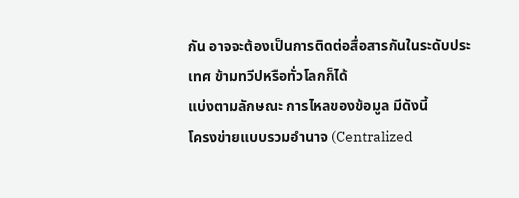กัน อาจจะต้องเป็นการติดต่อสื่อสารกันในระดับประเทศ ข้ามทวีปหรือทั่วโลกก็ได้
แบ่งตามลักษณะ การไหลของข้อมูล มีดังนี้
โครงข่ายแบบรวมอำนาจ (Centralized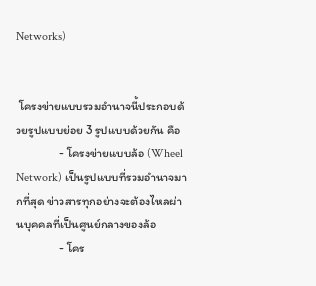Networks)


 โครงข่ายแบบรวมอำนาจนี้ประกอบด้วยรูปแบบย่อย 3 รูปแบบด้วยกัน คือ
                - โครงข่ายแบบล้อ (Wheel Network) เป็นรูปแบบที่รวมอำนาจมากที่สุด ข่าวสารทุกอย่างจะต้องไหลผ่านบุคคลที่เป็นศูนย์กลางของล้อ
                - โคร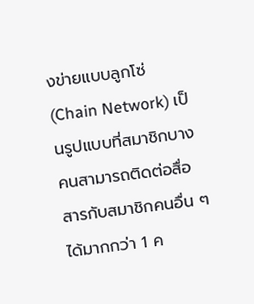งข่ายแบบลูกโซ่ (Chain Network) เป็นรูปแบบที่สมาชิกบางคนสามารถติดต่อสื่อสารกับสมาชิกคนอื่น ๆได้มากกว่า 1 ค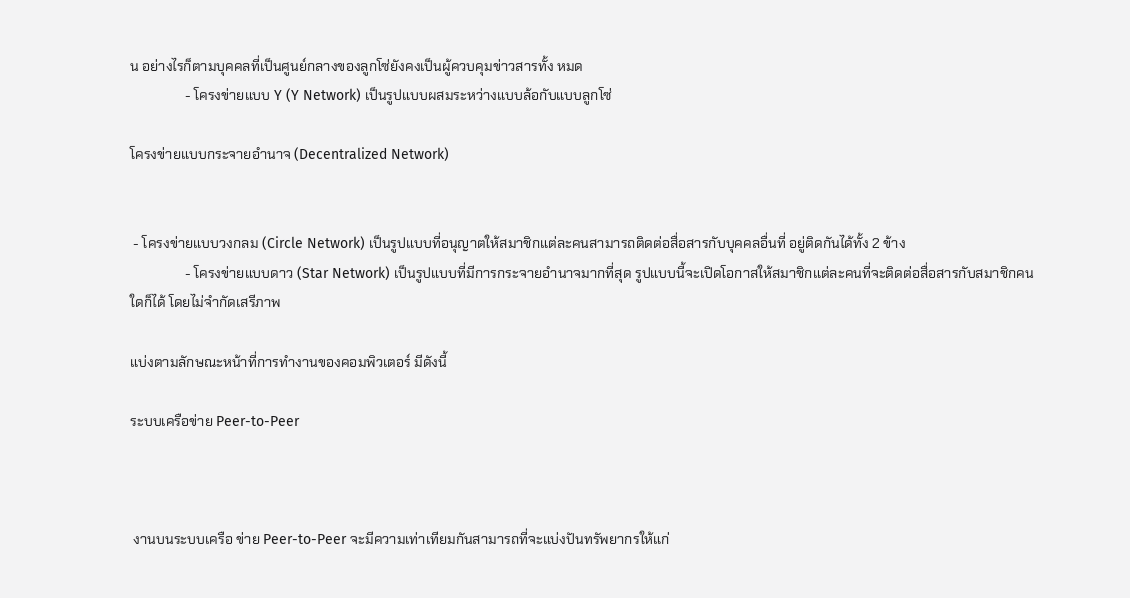น อย่างไรก็ตามบุคคลที่เป็นศูนย์กลางของลูกโซ่ยังคงเป็นผู้ควบคุมข่าวสารทั้ง หมด
                - โครงข่ายแบบ Y (Y Network) เป็นรูปแบบผสมระหว่างแบบล้อกับแบบลูกโซ่

โครงข่ายแบบกระจายอำนาจ (Decentralized Network)


 - โครงข่ายแบบวงกลม (Circle Network) เป็นรูปแบบที่อนุญาตให้สมาชิกแต่ละคนสามารถติดต่อสื่อสารกับบุคคลอื่นที่ อยู่ติดกันได้ทั้ง 2 ข้าง
                - โครงข่ายแบบดาว (Star Network) เป็นรูปแบบที่มีการกระจายอำนาจมากที่สุด รูปแบบนี้จะเปิดโอกาสให้สมาชิกแต่ละคนที่จะติดต่อสื่อสารกับสมาชิกคนใดก็ได้ โดยไม่จำกัดเสรีภาพ

แบ่งตามลักษณะหน้าที่การทำงานของคอมพิวเตอร์ มีดังนี้

ระบบเครือข่าย Peer-to-Peer



 งานบนระบบเครือ ข่าย Peer-to-Peer จะมีความเท่าเทียมกันสามารถที่จะแบ่งปันทรัพยากรให้แก่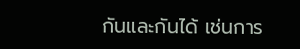กันและกันได้ เช่นการ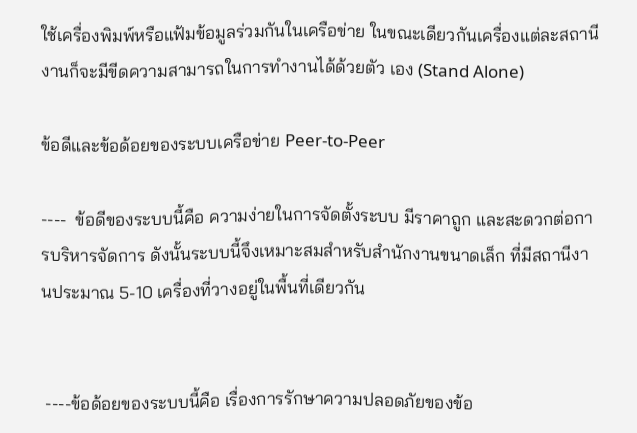ใช้เครื่องพิมพ์หรือแฟ้มข้อมูลร่วมกันในเครือข่าย ในขณะเดียวกันเครื่องแต่ละสถานีงานก็จะมีขีดความสามารถในการทำงานได้ด้วยตัว เอง (Stand Alone)

ข้อดีและข้อด้อยของระบบเครือข่าย Peer-to-Peer

----  ข้อดีของระบบนี้คือ ความง่ายในการจัดตั้งระบบ มีราคาถูก และสะดวกต่อการบริหารจัดการ ดังนั้นระบบนี้จึงเหมาะสมสำหรับสำนักงานขนาดเล็ก ที่มีสถานีงานประมาณ 5-10 เครื่องที่วางอยู่ในพื้นที่เดียวกัน


 ----ข้อด้อยของระบบนี้คือ เรื่องการรักษาความปลอดภัยของข้อ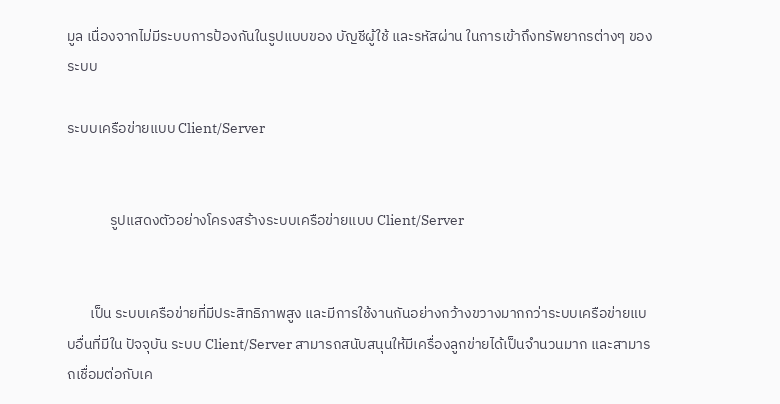มูล เนื่องจากไม่มีระบบการป้องกันในรูปแบบของ บัญชีผู้ใช้ และรหัสผ่าน ในการเข้าถึงทรัพยากรต่างๆ ของระบบ

ระบบเครือข่ายแบบ Client/Server


             รูปแสดงตัวอย่างโครงสร้างระบบเครือข่ายแบบ Client/Server


       เป็น ระบบเครือข่ายที่มีประสิทธิภาพสูง และมีการใช้งานกันอย่างกว้างขวางมากกว่าระบบเครือข่ายแบบอื่นที่มีใน ปัจจุบัน ระบบ Client/Server สามารถสนับสนุนให้มีเครื่องลูกข่ายได้เป็นจำนวนมาก และสามารถเชื่อมต่อกับเค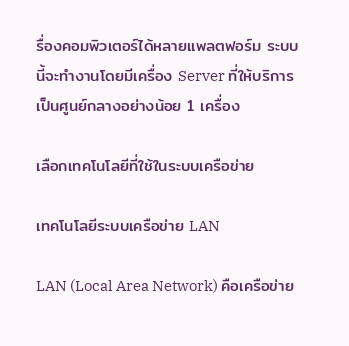รื่องคอมพิวเตอร์ได้หลายแพลตฟอร์ม ระบบนี้จะทำงานโดยมีเครื่อง Server ที่ให้บริการ เป็นศูนย์กลางอย่างน้อย 1 เครื่อง

เลือกเทคโนโลยีที่ใช้ในระบบเครือข่าย

เทคโนโลยีระบบเครือข่าย LAN

LAN (Local Area Network) คือเครือข่าย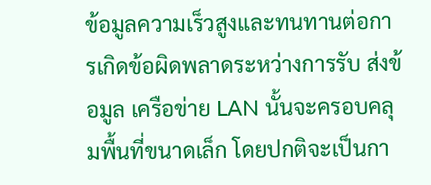ข้อมูลความเร็วสูงและทนทานต่อการเกิดข้อผิดพลาดระหว่างการรับ ส่งข้อมูล เครือข่าย LAN นั้นจะครอบคลุมพื้นที่ขนาดเล็ก โดยปกติจะเป็นกา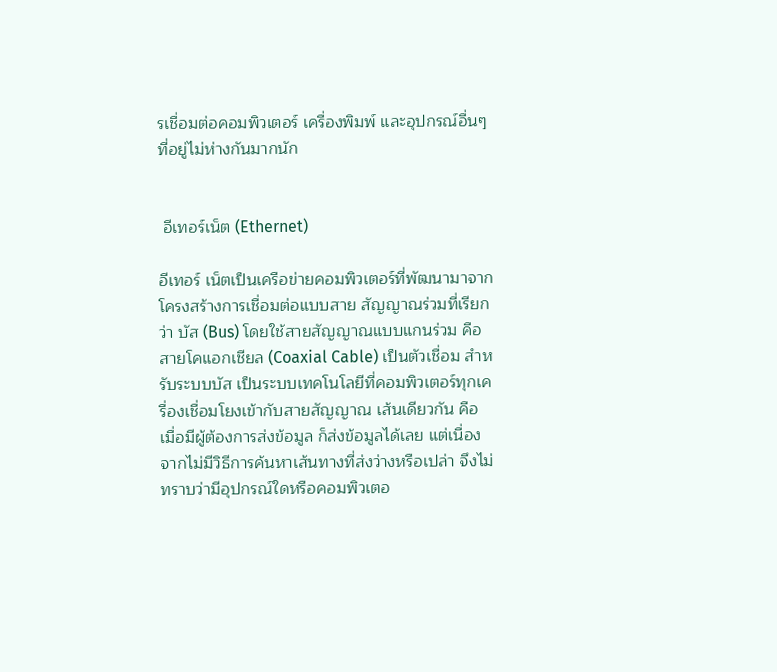รเชื่อมต่อคอมพิวเตอร์ เครื่องพิมพ์ และอุปกรณ์อื่นๆที่อยู่ไม่ห่างกันมากนัก


 อีเทอร์เน็ต (Ethernet)

อีเทอร์ เน็ตเป็นเครือข่ายคอมพิวเตอร์ที่พัฒนามาจากโครงสร้างการเชื่อมต่อแบบสาย สัญญาณร่วมที่เรียกว่า บัส (Bus) โดยใช้สายสัญญาณแบบแกนร่วม คือ สายโคแอกเชียล (Coaxial Cable) เป็นตัวเชื่อม สำหรับระบบบัส เป็นระบบเทคโนโลยีที่คอมพิวเตอร์ทุกเครื่องเชื่อมโยงเข้ากับสายสัญญาณ เส้นเดียวกัน คือ เมื่อมีผู้ต้องการส่งข้อมูล ก็ส่งข้อมูลได้เลย แต่เนื่องจากไม่มีวิธีการค้นหาเส้นทางที่ส่งว่างหรือเปล่า จึงไม่ทราบว่ามีอุปกรณ์ใดหรือคอมพิวเตอ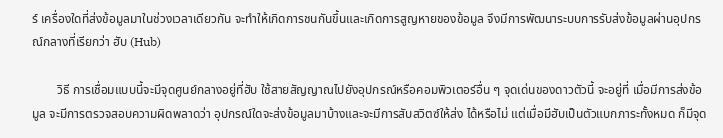ร์ เครื่องใดที่ส่งข้อมูลมาในช่วงเวลาเดียวกัน จะทำให้เกิดการชนกันขึ้นและเกิดการสูญหายของข้อมูล จึงมีการพัฒนาระบบการรับส่งข้อมูลผ่านอุปกรณ์กลางที่เรียกว่า ฮับ (Hub)

        วิธี การเชื่อมแบบนี้จะมีจุดศูนย์กลางอยู่ที่ฮับ ใช้สายสัญญาณไปยังอุปกรณ์หรือคอมพิวเตอร์อื่น ๆ จุดเด่นของดาวตัวนี้ จะอยู่ที่ เมื่อมีการส่งข้อมูล จะมีการตรวจสอบความผิดพลาดว่า อุปกรณ์ใดจะส่งข้อมูลมาบ้างและจะมีการสับสวิตซ์ให้ส่ง ได้หรือไม่ แต่เมื่อมีฮับเป็นตัวแบกภาระทั้งหมด ก็มีจุด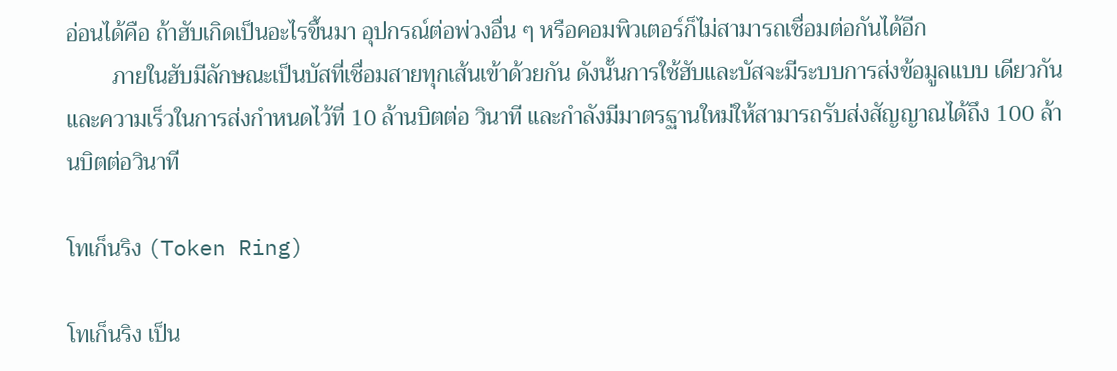อ่อนได้คือ ถ้าฮับเกิดเป็นอะไรขึ้นมา อุปกรณ์ต่อพ่วงอื่น ๆ หรือคอมพิวเตอร์ก็ไม่สามารถเชื่อมต่อกันได้อีก
        ภายในฮับมีลักษณะเป็นบัสที่เชื่อมสายทุกเส้นเข้าด้วยกัน ดังนั้นการใช้ฮับและบัสจะมีระบบการส่งข้อมูลแบบ เดียวกัน และความเร็วในการส่งกำหนดไว้ที่ 10 ล้านบิตต่อ วินาที และกำลังมีมาตรฐานใหม่ให้สามารถรับส่งสัญญาณได้ถึง 100 ล้านบิตต่อวินาที

โทเก็นริง (Token Ring)

โทเก็นริง เป็น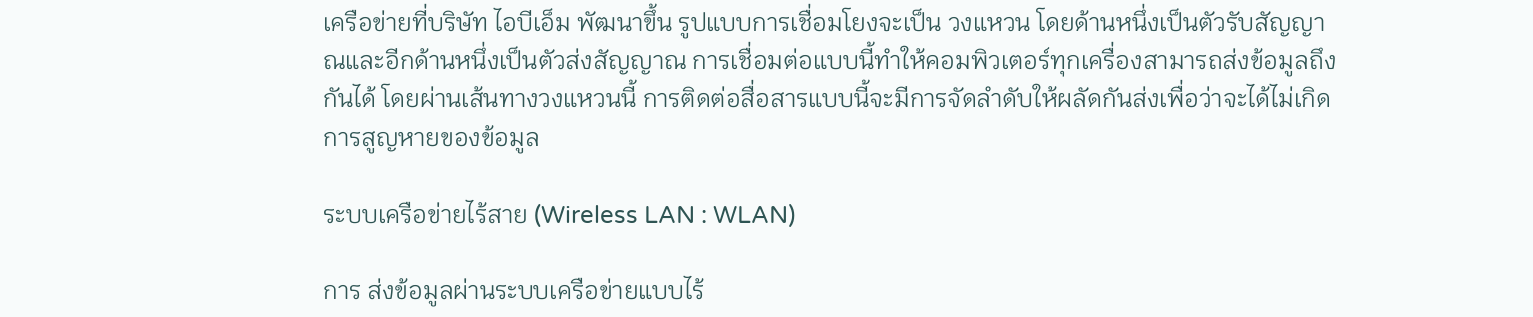เครือข่ายที่บริษัท ไอบีเอ็ม พัฒนาขึ้น รูปแบบการเชื่อมโยงจะเป็น วงแหวน โดยด้านหนึ่งเป็นตัวรับสัญญาณและอีกด้านหนึ่งเป็นตัวส่งสัญญาณ การเชื่อมต่อแบบนี้ทำให้คอมพิวเตอร์ทุกเครื่องสามารถส่งข้อมูลถึงกันได้ โดยผ่านเส้นทางวงแหวนนี้ การติดต่อสื่อสารแบบนี้จะมีการจัดลำดับให้ผลัดกันส่งเพื่อว่าจะได้ไม่เกิด การสูญหายของข้อมูล

ระบบเครือข่ายไร้สาย (Wireless LAN : WLAN)

การ ส่งข้อมูลผ่านระบบเครือข่ายแบบไร้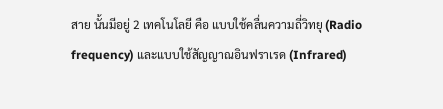สาย นั้นมีอยู่ 2 เทคโนโลยี คือ แบบใช้คลื่นความถี่วิทยุ (Radio frequency) และแบบใช้สัญญาณอินฟราเรด (Infrared)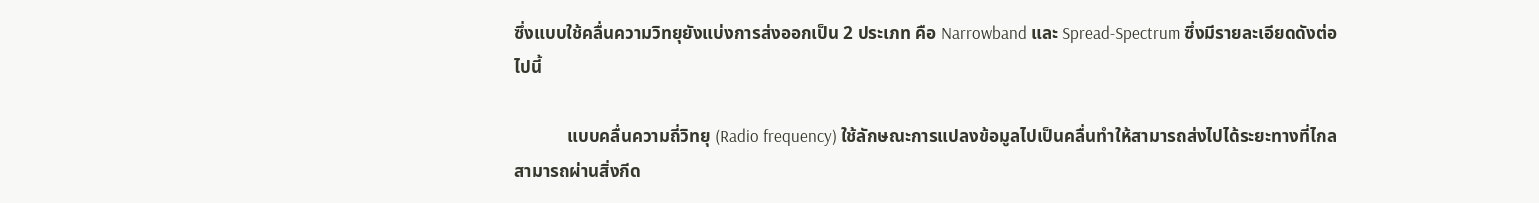ซึ่งแบบใช้คลื่นความวิทยุยังแบ่งการส่งออกเป็น 2 ประเภท คือ Narrowband และ Spread-Spectrum ซึ่งมีรายละเอียดดังต่อไปนี้

            แบบคลื่นความถี่วิทยุ (Radio frequency) ใช้ลักษณะการแปลงข้อมูลไปเป็นคลื่นทำให้สามารถส่งไปได้ระยะทางที่ไกล สามารถผ่านสิ่งกีด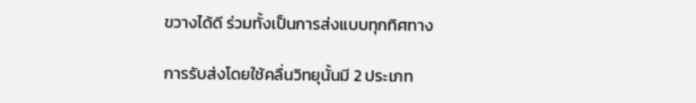ขวางได้ดี ร่วมทั้งเป็นการส่งแบบทุกทิศทาง

การรับส่งโดยใช้คลื่นวิทยุนั้นมี 2 ประเภท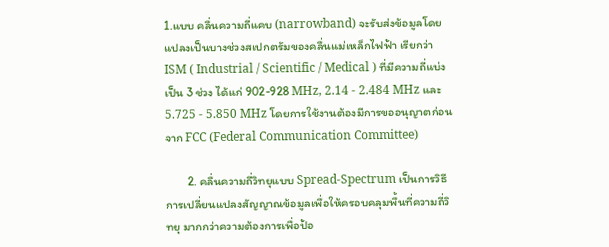1.แบบ คลื่นความถี่แคบ (narrowband) จะรับส่งข้อมูลโดยแปลงเป็นบางช่วงสเปกตรัมของคลื่นแม่เหล็กไฟฟ้า เรียกว่า ISM ( Industrial / Scientific / Medical ) ที่มีความถี่แบ่งเป็น 3 ช่วง ได้แก่ 902-928 MHz, 2.14 - 2.484 MHz และ 5.725 - 5.850 MHz โดยการใช้งานต้องมีการขออนุญาตก่อนจาก FCC (Federal Communication Committee)

        2. คลื่นความถี่วิทยุแบบ Spread-Spectrum เป็นการวิธีการเปลี่ยนแปลงสัญญาณข้อมูลเพื่อให้ครอบคลุมพื้นที่ความถี่วิทยุ มากกว่าความต้องการเพื่อป้อ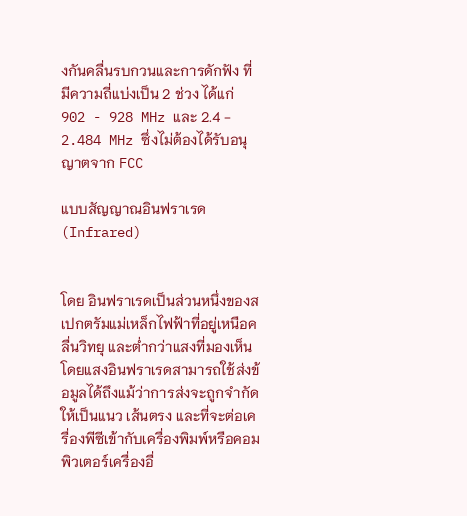งกันคลื่นรบกวนและการดักฟัง ที่มีความถี่แบ่งเป็น 2 ช่วง ได้แก่ 902 - 928 MHz และ 2.4 - 2.484 MHz ซึ่งไม่ต้องได้รับอนุญาตจาก FCC

แบบสัญญาณอินฟราเรด (Infrared)


โดย อินฟราเรดเป็นส่วนหนึ่งของสเปกตรัมแม่เหล็กไฟฟ้าที่อยู่เหนือคลื่นวิทยุ และต่ำกว่าแสงที่มองเห็น โดยแสงอินฟราเรดสามารถใช้ส่งข้อมูลได้ถึงแม้ว่าการส่งจะถูกจำกัดให้เป็นแนว เส้นตรง และที่จะต่อเครื่องพีซีเข้ากับเครื่องพิมพ์หรือคอมพิวเตอร์เครื่องอื่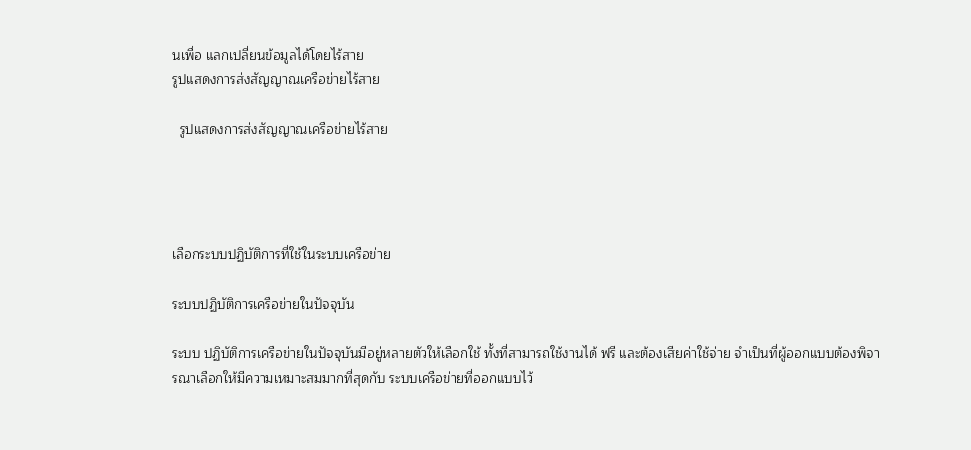นเพื่อ แลกเปลี่ยนข้อมูลได้โดยไร้สาย
รูปแสดงการส่งสัญญาณเครือข่ายไร้สาย

  รูปแสดงการส่งสัญญาณเครือข่ายไร้สาย




เลือกระบบปฏิบัติการที่ใช้ในระบบเครือข่าย

ระบบปฏิบัติการเครือข่ายในปัจจุบัน

ระบบ ปฏิบัติการเครือข่ายในปัจจุบันมีอยู่หลายตัวให้เลือกใช้ ทั้งที่สามารถใช้งานได้ ฟรี และต้องเสียค่าใช้จ่าย จำเป็นที่ผู้ออกแบบต้องพิจารณาเลือกให้มีความเหมาะสมมากที่สุดกับ ระบบเครือข่ายที่ออกแบบไว้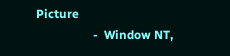Picture
                   -  Window NT,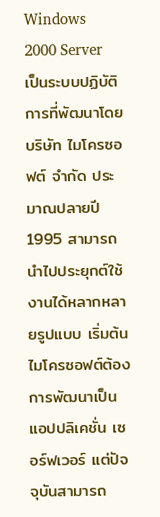Windows 2000 Server เป็นระบบปฏิบัติการที่พัฒนาโดยบริษัท ไมโครซอฟต์ จำกัด ประมาณปลายปี 1995 สามารถนำไปประยุกต์ใช้งานได้หลากหลายรูปแบบ เริ่มต้นไมโครซอฟต์ต้องการพัฒนาเป็นแอปปลิเคชั่น เซอร์ฟเวอร์ แต่ปัจจุบันสามารถ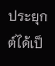ประยุกต์ได้เป็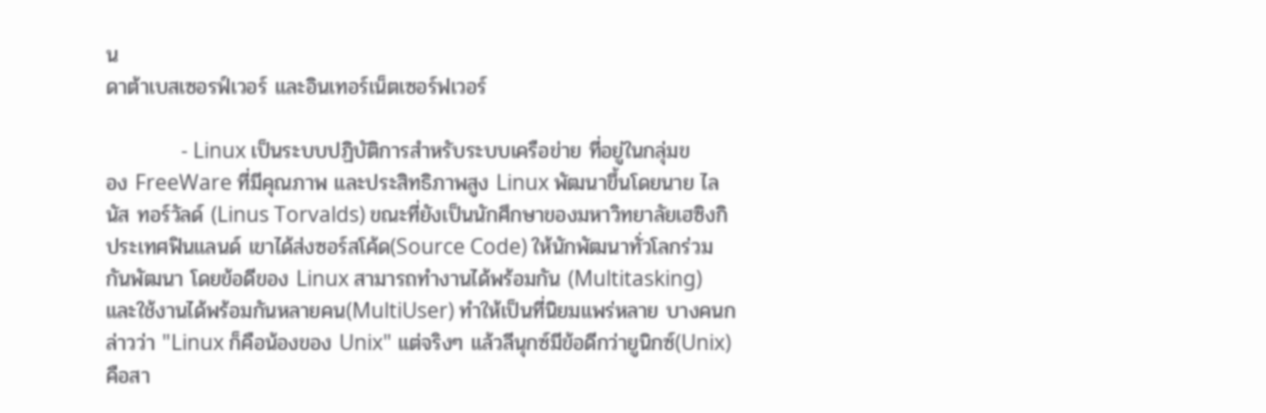น
ดาต้าเบสเซอรฟ์เวอร์ และอินเทอร์เน็ตเซอร์ฟเวอร์

               - Linux เป็นระบบปฏิบัติการสำหรับระบบเครือข่าย ที่อยู่ในกลุ่มของ FreeWare ที่มีคุณภาพ และประสิทธิภาพสูง Linux พัฒนาขึ้นโดยนาย ไลนัส ทอร์วัลด์ (Linus Torvalds) ขณะที่ยังเป็นนักศึกษาของมหาวิทยาลัยเฮซิงกิ ประเทศฟินแลนด์ เขาได้ส่งซอร์สโค้ด(Source Code) ให้นักพัฒนาทั่วโลกร่วมกันพัฒนา โดยข้อดีของ Linux สามารถทำงานได้พร้อมกัน (Multitasking) และใช้งานได้พร้อมกันหลายคน(MultiUser) ทำให้เป็นที่นิยมแพร่หลาย บางคนกล่าวว่า "Linux ก็คือน้องของ Unix" แต่จริงๆ แล้วลีนุกซ์มีข้อดีกว่ายูนิกซ์(Unix) คือสา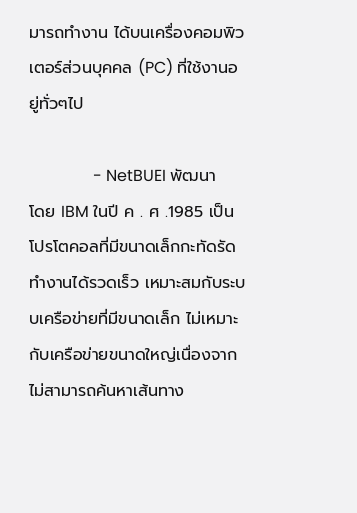มารถทำงาน ได้บนเครื่องคอมพิวเตอร์ส่วนบุคคล (PC) ที่ใช้งานอยู่ทั่วๆไป

                - NetBUEI พัฒนาโดย IBM ในปี ค . ศ .1985 เป็นโปรโตคอลที่มีขนาดเล็กกะทัดรัดทำงานได้รวดเร็ว เหมาะสมกับระบบเครือข่ายที่มีขนาดเล็ก ไม่เหมาะกับเครือข่ายขนาดใหญ่เนื่องจากไม่สามารถค้นหาเส้นทาง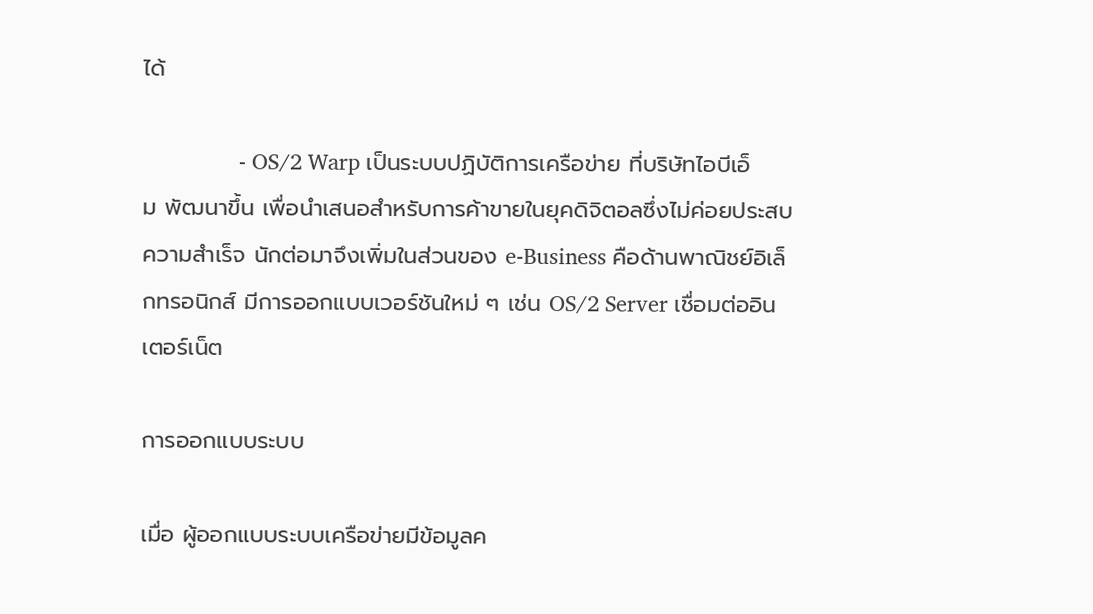ได้

                - OS/2 Warp เป็นระบบปฏิบัติการเครือข่าย ที่บริษัทไอบีเอ็ม พัฒนาขึ้น เพื่อนำเสนอสำหรับการค้าขายในยุคดิจิตอลซึ่งไม่ค่อยประสบความสำเร็จ นักต่อมาจึงเพิ่มในส่วนของ e-Business คือด้านพาณิชย์อิเล็กทรอนิกส์ มีการออกแบบเวอร์ชันใหม่ ๆ เช่น OS/2 Server เชื่อมต่ออินเตอร์เน็ต

การออกแบบระบบ

เมื่อ ผู้ออกแบบระบบเครือข่ายมีข้อมูลค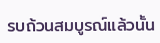รบถ้วนสมบูรณ์แล้วนั้น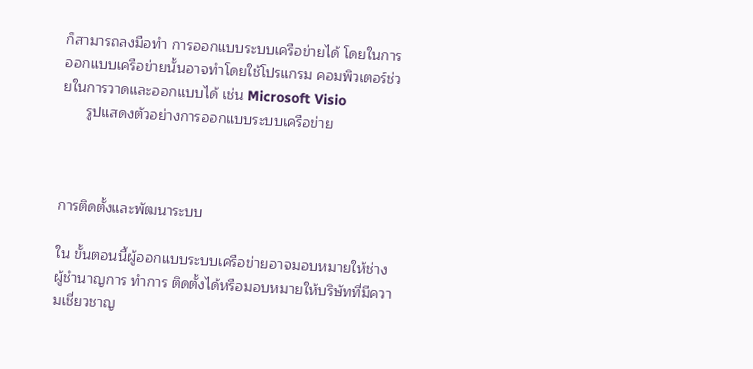ก็สามารถลงมือทำ การออกแบบระบบเครือข่ายได้ โดยในการออกแบบเครือข่ายนั้นอาจทำโดยใช้โปรแกรม คอมพิวเตอร์ช่วยในการวาดและออกแบบได้ เช่น Microsoft Visio
      รูปแสดงตัวอย่างการออกแบบระบบเครือข่าย



การติดตั้งและพัฒนาระบบ

ใน ขั้นตอนนี้ผู้ออกแบบระบบเครือข่ายอาจมอบหมายให้ช่างผู้ชำนาญการ ทำการ ติดตั้งได้หรือมอบหมายให้บริษัทที่มีความเชี่ยวชาญ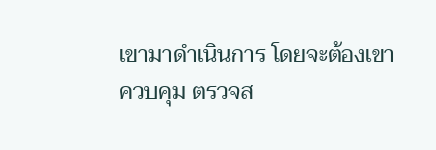เขามาดำเนินการ โดยจะต้องเขาควบคุม ตรวจส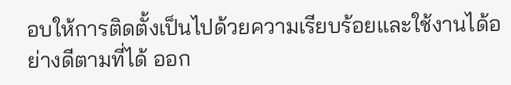อบให้การติดตั้งเป็นไปด้วยความเรียบร้อยและใช้งานได้อย่างดีตามที่ได้ ออก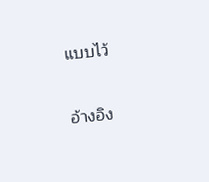แบบไว้

อ้างอิง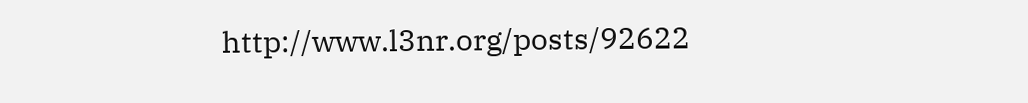http://www.l3nr.org/posts/92622